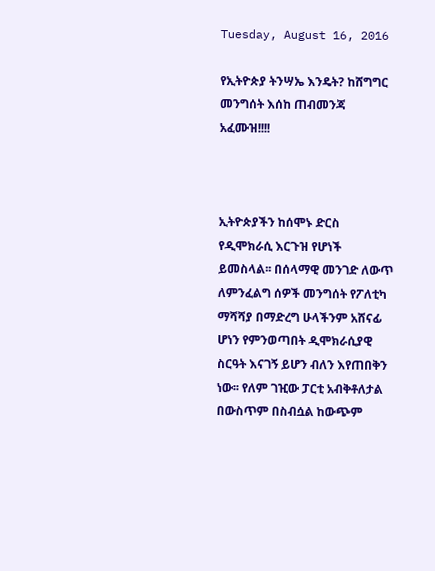Tuesday, August 16, 2016

የኢትዮጵያ ትንሣኤ እንዴት? ከሸግግር መንግሰት እሰከ ጠብመንጃ አፈሙዝ!!!!



ኢትዮጵያችን ከሰሞኑ ድርስ የዲሞክራሲ እርጉዝ የሆነች ይመስላል፡፡ በሰላማዊ መንገድ ለውጥ ለምንፈልግ ሰዎች መንግሰት የፖለቲካ ማሻሻያ በማድረግ ሁላችንም አሸናፊ ሆነን የምንወጣበት ዲሞክራሲያዊ ስርዓት እናገኝ ይሆን ብለን እየጠበቅን ነው፡፡ የለም ገዢው ፓርቲ አብቅቶለታል በውስጥም በስብሷል ከውጭም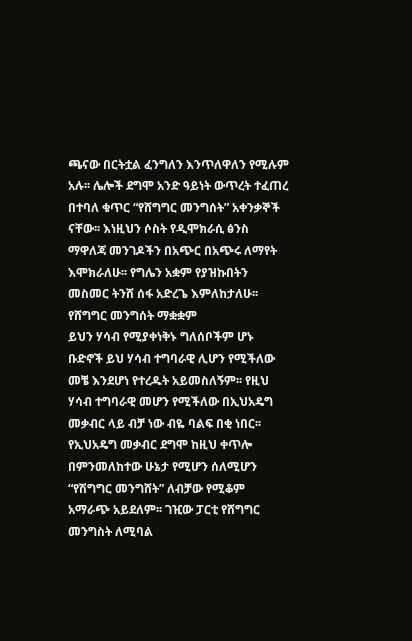ጫናው በርትቷል ፈንግለን እንጥለዋለን የሚሉም አሉ፡፡ ሌሎች ደግሞ አንድ ዓይነት ውጥረት ተፈጠረ በተባለ ቁጥር “የሸግግር መንግሰት” አቀንቃኞች ናቸው፡፡ እነዚህን ሶስት የዲሞክራሲ ፅንስ ማዋለጃ መንገዶችን በአጭር በአጭሩ ለማየት እሞክራለሁ፡፡ የግሌን አቋም የያዝኩበትን መስመር ትንሸ ሰፋ አድረጌ እምለከታለሁ፡፡
የሸግግር መንግሰት ማቋቋም
ይህን ሃሳብ የሚያቀነቅኑ ግለሰቦችም ሆኑ ቡድኖች ይህ ሃሳብ ተግባራዊ ሊሆን የሚችለው መቼ እንደሆነ የተረዱት አይመስለኝም፡፡ የዚህ ሃሳብ ተግባራዊ መሆን የሚችለው በኢህአዴግ መቃብር ላይ ብቻ ነው ብዬ ባልፍ በቂ ነበር፡፡ የኢህአዴግ መቃብር ደግሞ ከዚህ ቀጥሎ በምንመለከተው ሁኔታ የሚሆን ሰለሚሆን “የሽግግር መንግሸት” ለብቻው የሚቆም አማራጭ አይደለም፡፡ ገዢው ፓርቲ የሸግግር መንግስት ለሚባል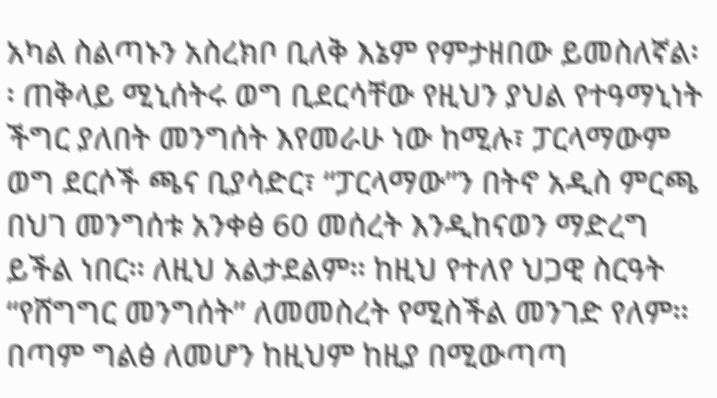አካል ስልጣኑን አስረክቦ ቢለቅ እኔም የምታዘበው ይመስለኛል፡፡ ጠቅላይ ሚኒሰትሩ ወግ ቢደርሳቸው የዚህን ያህል የተዓማኒነት ችግር ያለበት መንግሰት እየመራሁ ነው ከሚሉ፣ ፓርላማውም ወግ ደርሶች ጫና ቢያሳድር፣ “ፓርላማው”ን በትኖ አዲስ ምርጫ በህገ መንግሰቱ አንቀፅ 60 መሰረት እንዲከናወን ማድረግ ይችል ነበር፡፡ ለዚህ አልታደልም፡፡ ከዚህ የተለየ ህጋዊ ስርዓት “የሸግግር መንግሰት” ለመመስረት የሚስችል መንገድ የለም፡፡
በጣም ግልፅ ለመሆን ከዚህም ከዚያ በሚውጣጣ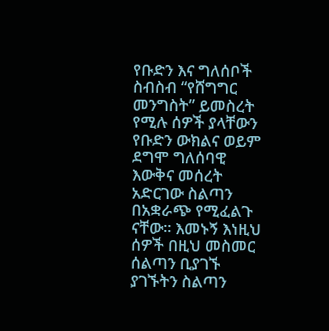የቡድን እና ግለሰቦች ስብስብ “የሸግግር መንግስት” ይመስረት የሚሉ ሰዎች ያላቸውን የቡድን ውክልና ወይም ደግሞ ግለሰባዊ እውቅና መሰረት አድርገው ስልጣን በአቋራጭ የሚፈልጉ ናቸው፡፡ እመኑኝ እነዚህ ሰዎች በዚህ መስመር ሰልጣን ቢያገኙ ያገኙትን ስልጣን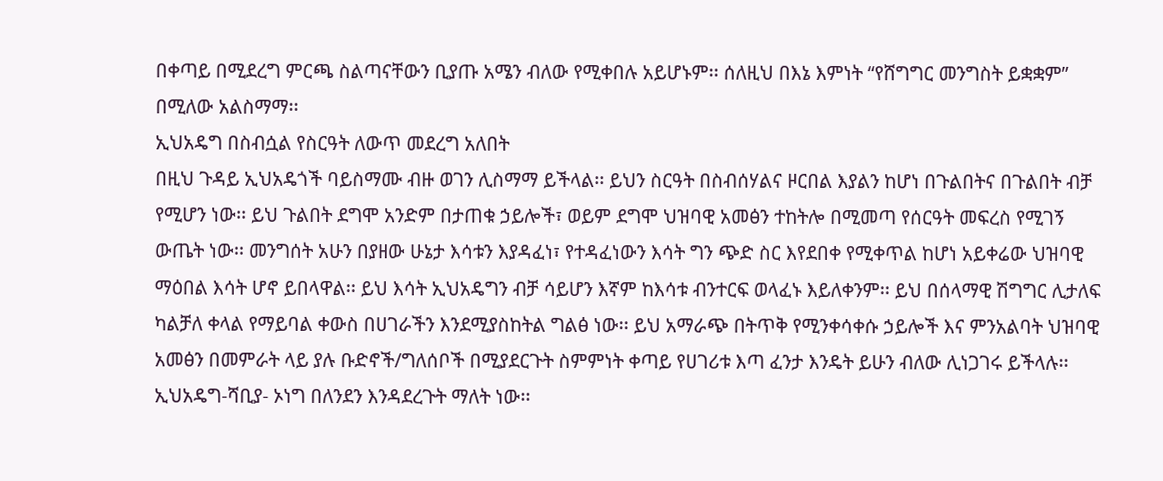በቀጣይ በሚደረግ ምርጫ ስልጣናቸውን ቢያጡ አሜን ብለው የሚቀበሉ አይሆኑም፡፡ ሰለዚህ በእኔ እምነት “የሸግግር መንግስት ይቋቋም” በሚለው አልስማማ፡፡
ኢህአዴግ በስብሷል የስርዓት ለውጥ መደረግ አለበት
በዚህ ጉዳይ ኢህአዴጎች ባይስማሙ ብዙ ወገን ሊስማማ ይችላል፡፡ ይህን ስርዓት በስብሰሃልና ዞርበል እያልን ከሆነ በጉልበትና በጉልበት ብቻ የሚሆን ነው፡፡ ይህ ጉልበት ደግሞ አንድም በታጠቁ ኃይሎች፣ ወይም ደግሞ ህዝባዊ አመፅን ተከትሎ በሚመጣ የሰርዓት መፍረስ የሚገኝ ውጤት ነው፡፡ መንግሰት አሁን በያዘው ሁኔታ እሳቱን እያዳፈነ፣ የተዳፈነውን እሳት ግን ጭድ ስር እየደበቀ የሚቀጥል ከሆነ አይቀሬው ህዝባዊ ማዕበል እሳት ሆኖ ይበላዋል፡፡ ይህ እሳት ኢህአዴግን ብቻ ሳይሆን እኛም ከእሳቱ ብንተርፍ ወላፈኑ እይለቀንም፡፡ ይህ በሰላማዊ ሽግግር ሊታለፍ ካልቻለ ቀላል የማይባል ቀውስ በሀገራችን እንደሚያስከትል ግልፅ ነው፡፡ ይህ አማራጭ በትጥቅ የሚንቀሳቀሱ ኃይሎች እና ምንአልባት ህዝባዊ አመፅን በመምራት ላይ ያሉ ቡድኖች/ግለሰቦች በሚያደርጉት ስምምነት ቀጣይ የሀገሪቱ እጣ ፈንታ እንዴት ይሁን ብለው ሊነጋገሩ ይችላሉ፡፡ ኢህአዴግ-ሻቢያ- ኦነግ በለንደን እንዳደረጉት ማለት ነው፡፡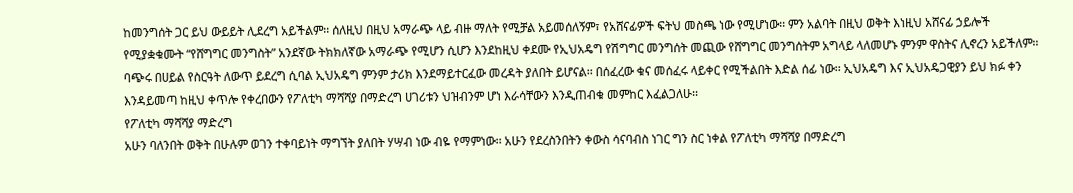ከመንግሰት ጋር ይህ ውይይት ሊደረግ አይችልም፡፡ ሰለዚህ በዚህ አማራጭ ላይ ብዙ ማለት የሚቻል አይመሰለኝም፣ የአሸናፊዎች ፍትህ መስጫ ነው የሚሆነው፡፡ ምን አልባት በዚህ ወቅት እነዚህ አሸናፊ ኃይሎች የሚያቋቁሙት “የሸግግር መንግስት” አንደኛው ትክክለኛው አማራጭ የሚሆን ሲሆን እንደከዚህ ቀደሙ የኢህአዴግ የሽግግር መንግሰት መጪው የሸግግር መንግሰትም አግላይ ላለመሆኑ ምንም ዋስትና ሊኖረን አይችለም፡፡
ባጭሩ በሀይል የስርዓት ለውጥ ይደረግ ሲባል ኢህአዴግ ምንም ታሪክ እንደማይተርፈው መረዳት ያለበት ይሆናል፡፡ በሰፈረው ቁና መሰፈሩ ላይቀር የሚችልበት እድል ሰፊ ነው፡፡ ኢህአዴግ እና ኢህአዴጋዊያን ይህ ክፉ ቀን እንዳይመጣ ከዚህ ቀጥሎ የቀረበውን የፖለቲካ ማሻሻያ በማድረግ ሀገሪቱን ህዝብንም ሆነ እራሳቸውን እንዲጠብቁ መምከር እፈልጋለሁ፡፡
የፖለቲካ ማሻሻያ ማድረግ
አሁን ባለንበት ወቅት በሁሉም ወገን ተቀባይነት ማግኘት ያለበት ሃሣብ ነው ብዬ የማምነው፡፡ አሁን የደረስንበትን ቀውስ ሳናባብስ ነገር ግን ስር ነቀል የፖለቲካ ማሻሻያ በማድረግ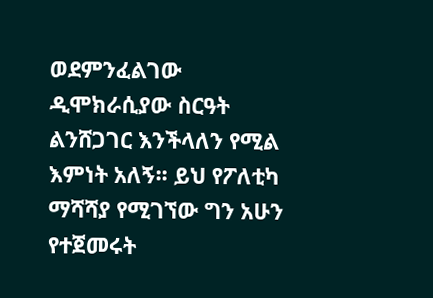ወደምንፈልገው ዲሞክራሲያው ስርዓት ልንሸጋገር እንችላለን የሚል እምነት አለኝ፡፡ ይህ የፖለቲካ ማሻሻያ የሚገኘው ግን አሁን የተጀመሩት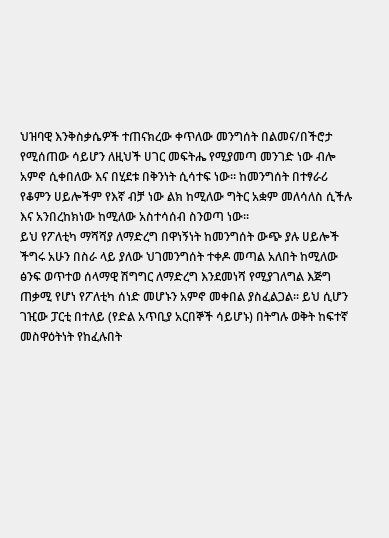ህዝባዊ እንቅስቃሴዎች ተጠናክረው ቀጥለው መንግሰት በልመና/በችሮታ የሚሰጠው ሳይሆን ለዚህች ሀገር መፍትሔ የሚያመጣ መንገድ ነው ብሎ አምኖ ሲቀበለው እና በሂደቱ በቅንነት ሲሳተፍ ነው፡፡ ከመንግሰት በተፃራሪ የቆምን ሀይሎችም የእኛ ብቻ ነው ልክ ከሚለው ግትር አቋም መለሳለስ ሲችሉ እና አንበረከክነው ከሚለው አስተሳሰብ ስንወጣ ነው፡፡
ይህ የፖለቲካ ማሻሻያ ለማድረግ በዋነኝነት ከመንግሰት ውጭ ያሉ ሀይሎች ችግሩ አሁን በስራ ላይ ያለው ህገመንግሰት ተቀዶ መጣል አለበት ከሚለው ፅንፍ ወጥተወ ሰላማዊ ሽግግር ለማድረግ እንደመነሻ የሚያገለግል እጅግ ጠቃሚ የሆነ የፖለቲካ ሰነድ መሆኑን አምኖ መቀበል ያስፈልጋል፡፡ ይህ ሲሆን ገዢው ፓርቲ በተለይ (የድል አጥቢያ አርበኞች ሳይሆኑ) በትግሉ ወቅት ከፍተኛ መስዋዕትነት የከፈሉበት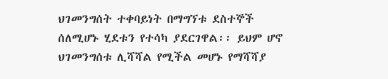ህገመንግሰት ተቀባይነት በማግኘቱ ደስተኞች ሰለሚሆኑ ሂደቱን የተሳካ ያደርገዋል፡፡ ይህም ሆኖ ህገመንግሰቱ ሊሻሻል የሚችል መሆኑ የማሻሻያ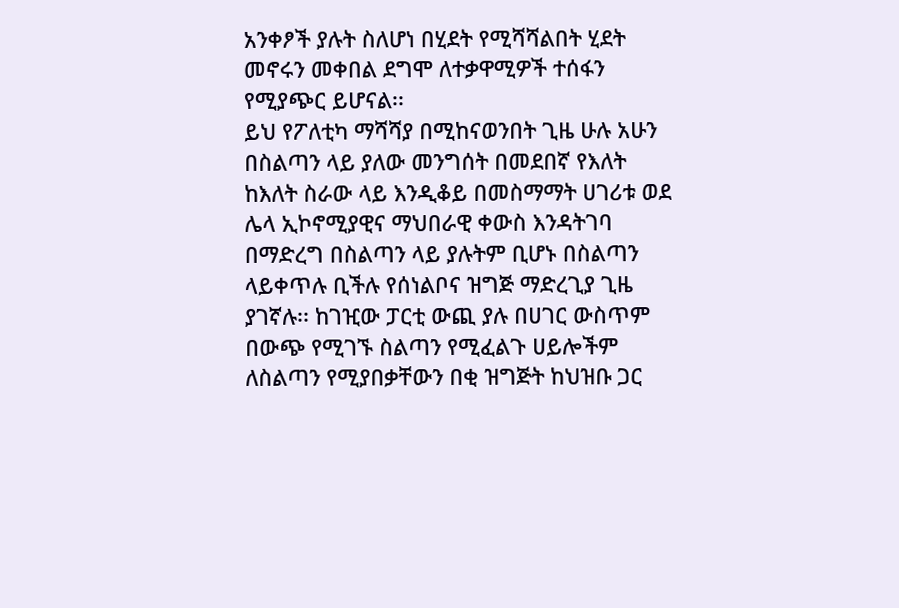አንቀፆች ያሉት ስለሆነ በሂደት የሚሻሻልበት ሂደት መኖሩን መቀበል ደግሞ ለተቃዋሚዎች ተሰፋን የሚያጭር ይሆናል፡፡
ይህ የፖለቲካ ማሻሻያ በሚከናወንበት ጊዜ ሁሉ አሁን በስልጣን ላይ ያለው መንግሰት በመደበኛ የእለት ከእለት ስራው ላይ እንዲቆይ በመስማማት ሀገሪቱ ወደ ሌላ ኢኮኖሚያዊና ማህበራዊ ቀውስ እንዳትገባ በማድረግ በስልጣን ላይ ያሉትም ቢሆኑ በስልጣን ላይቀጥሉ ቢችሉ የሰነልቦና ዝግጅ ማድረጊያ ጊዜ ያገኛሉ፡፡ ከገዢው ፓርቲ ውጪ ያሉ በሀገር ውስጥም በውጭ የሚገኙ ስልጣን የሚፈልጉ ሀይሎችም ለስልጣን የሚያበቃቸውን በቂ ዝግጅት ከህዝቡ ጋር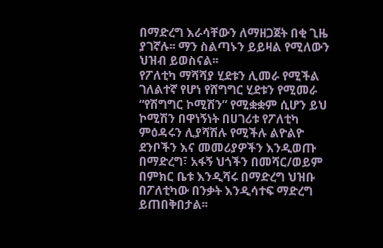በማድረግ እራሳቸውን ለማዘጋጀት በቂ ጊዜ ያገኛሉ፡፡ ማን ስልጣኑን ይይዛል የሚለውን ህዝብ ይወስናል፡፡
የፖለቲካ ማሻሻያ ሂደቱን ሊመራ የሚችል ገለልተኛ የሆነ የሸግግር ሂደቱን የሚመራ “የሽግግር ኮሚሽን” የሚቋቋም ሲሆን ይህ ኮሚሽን በዋነኝነት በሀገሪቱ የፖለቲካ ምዕዳሩን ሊያሻሽሉ የሚችሉ ልዮልዮ ደንቦችን እና መመሪያዎችን እንዲወጡ በማድረግ፣ አፋኝ ህጎችን በመሻር/ወይም በምክር ቤቱ እንዲሻሩ በማድረግ ህዝቡ በፖለቲካው በንቃት እንዲሳተፍ ማድረግ ይጠበቅበታል፡፡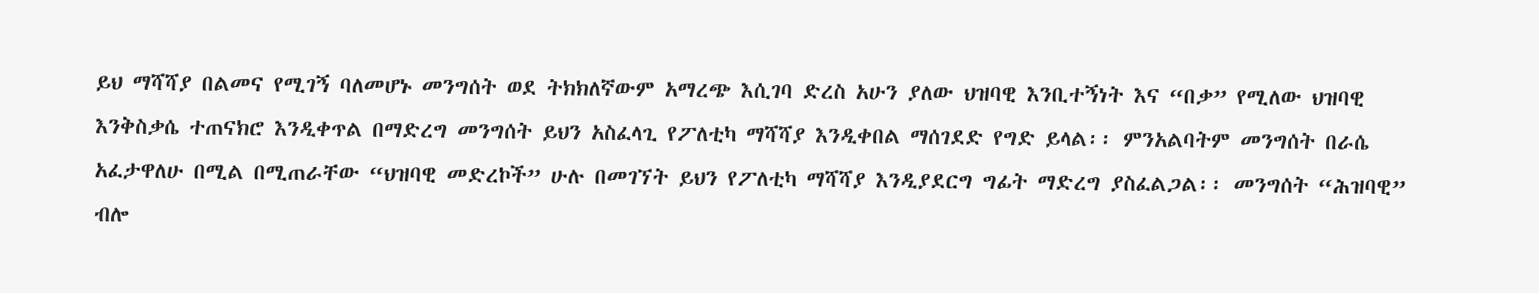ይህ ማሻሻያ በልመና የሚገኝ ባለመሆኑ መንግሰት ወደ ትክክለኛውም አማረጭ እሲገባ ድረስ አሁን ያለው ህዝባዊ እንቢተኝነት እና “በቃ” የሚለው ህዝባዊ እንቅስቃሴ ተጠናክሮ እንዲቀጥል በማድረግ መንግሰት ይህን አስፈላጊ የፖለቲካ ማሻሻያ እንዲቀበል ማሰገደድ የግድ ይላል፡፡ ምንአልባትም መንግሰት በራሴ አፈታዋለሁ በሚል በሚጠራቸው “ህዝባዊ መድረኮች” ሁሉ በመገኘት ይህን የፖለቲካ ማሻሻያ እንዲያደርግ ግፊት ማድረግ ያስፈልጋል፡፡ መንግሰት “ሕዝባዊ” ብሎ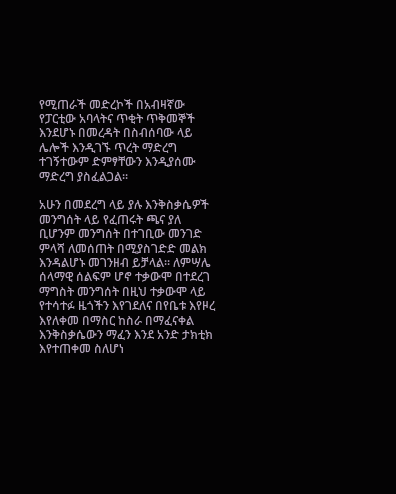የሚጠራች መድረኮች በአብዛኛው የፓርቲው አባላትና ጥቂት ጥቅመኞች እንደሆኑ በመረዳት በስብሰባው ላይ ሌሎች እንዲገኙ ጥረት ማድረግ ተገኝተውም ድምፃቸውን እንዲያሰሙ ማድረግ ያስፈልጋል፡፡

አሁን በመደረግ ላይ ያሉ እንቅስቃሴዎች መንግሰት ላይ የፈጠሩት ጫና ያለ ቢሆንም መንግሰት በተገቢው መንገድ ምላሻ ለመሰጠት በሚያስገድድ መልክ እንዳልሆኑ መገንዘብ ይቻላል፡፡ ለምሣሌ ሰላማዊ ሰልፍም ሆኖ ተቃውሞ በተደረገ ማግስት መንግሰት በዚህ ተቃውሞ ላይ የተሳተፉ ዜጎችን እየገደለና በየቤቱ እየዞረ እየለቀመ በማስር ከስራ በማፈናቀል እንቅስቃሴውን ማፈን እንደ አንድ ታክቲክ እየተጠቀመ ስለሆነ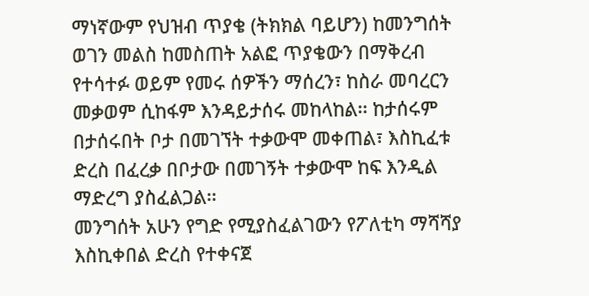ማነኛውም የህዝብ ጥያቄ (ትክክል ባይሆን) ከመንግሰት ወገን መልስ ከመስጠት አልፎ ጥያቄውን በማቅረብ የተሳተፉ ወይም የመሩ ሰዎችን ማሰረን፣ ከስራ መባረርን መቃወም ሲከፋም እንዳይታሰሩ መከላከል፡፡ ከታሰሩም በታሰሩበት ቦታ በመገኘት ተቃውሞ መቀጠል፣ እስኪፈቱ ድረስ በፈረቃ በቦታው በመገኝት ተቃውሞ ከፍ እንዲል ማድረግ ያስፈልጋል፡፡
መንግሰት አሁን የግድ የሚያስፈልገውን የፖለቲካ ማሻሻያ እስኪቀበል ድረስ የተቀናጀ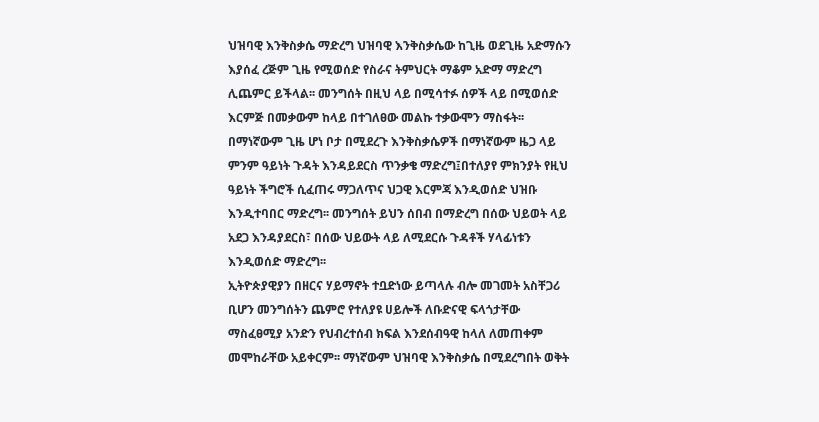ህዝባዊ እንቅስቃሴ ማድረግ ህዝባዊ እንቅስቃሴው ከጊዜ ወደጊዜ አድማሱን እያሰፈ ረጅም ጊዜ የሚወሰድ የስራና ትምህርት ማቆም አድማ ማድረግ ሊጨምር ይችላል፡፡ መንግሰት በዚህ ላይ በሚሳተፉ ሰዎች ላይ በሚወሰድ እርምጅ በመቃውም ከላይ በተገለፀው መልኩ ተቃውሞን ማስፋት፡፡
በማነኛውም ጊዜ ሆነ ቦታ በሚደረጉ እንቅስቃሴዎች በማነኛውም ዜጋ ላይ ምንም ዓይነት ጉዳት እንዳይደርስ ጥንቃቄ ማድረግ፤በተለያየ ምክንያት የዚህ ዓይነት ችግሮች ሲፈጠሩ ማጋለጥና ህጋዊ እርምጃ እንዲወሰድ ህዝቡ እንዲተባበር ማድረግ፡፡ መንግሰት ይህን ሰበብ በማድረግ በሰው ህይወት ላይ አደጋ እንዳያደርስ፣ በሰው ህይውት ላይ ለሚደርሱ ጉዳቶች ሃላፊነቱን እንዲወሰድ ማድረግ፡፡
ኢትዮጵያዊያን በዘርና ሃይማኖት ተቧድነው ይጣላሉ ብሎ መገመት አስቸጋሪ ቢሆን መንግሰትን ጨምሮ የተለያዩ ሀይሎች ለቡድናዊ ፍላጎታቸው ማስፈፀሚያ አንድን የህብረተሰብ ክፍል እንደሰብዓዊ ከላለ ለመጠቀም መሞከራቸው አይቀርም፡፡ ማነኛውም ህዝባዊ እንቅስቃሴ በሚደረግበት ወቅት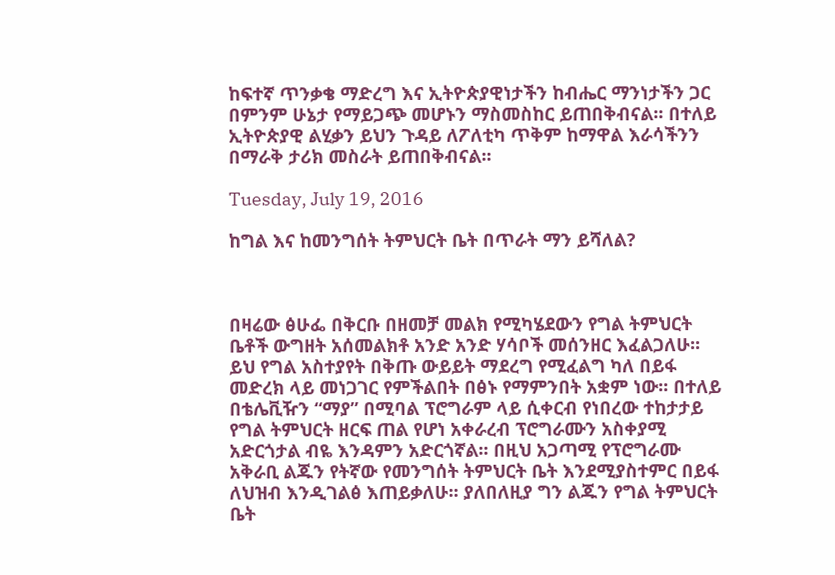ከፍተኛ ጥንቃቄ ማድረግ እና ኢትዮጵያዊነታችን ከብሔር ማንነታችን ጋር በምንም ሁኔታ የማይጋጭ መሆኑን ማስመስከር ይጠበቅብናል፡፡ በተለይ ኢትዮጵያዊ ልሂቃን ይህን ጉዳይ ለፖለቲካ ጥቅም ከማዋል እራሳችንን በማራቅ ታሪክ መስራት ይጠበቅብናል፡፡

Tuesday, July 19, 2016

ከግል እና ከመንግሰት ትምህርት ቤት በጥራት ማን ይሻለል?



በዛሬው ፅሁፌ በቅርቡ በዘመቻ መልክ የሚካሄደውን የግል ትምህርት ቤቶች ውግዘት አሰመልክቶ አንድ አንድ ሃሳቦች መሰንዘር እፈልጋለሁ፡፡ ይህ የግል አስተያየት በቅጡ ውይይት ማደረግ የሚፈልግ ካለ በይፋ መድረክ ላይ መነጋገር የምችልበት በፅኑ የማምንበት አቋም ነው፡፡ በተለይ በቴሌቪዥን “ማያ” በሚባል ፕሮግራም ላይ ሲቀርብ የነበረው ተከታታይ የግል ትምህርት ዘርፍ ጠል የሆነ አቀራረብ ፕሮግራሙን አስቀያሚ አድርጎታል ብዬ እንዳምን አድርጎኛል፡፡ በዚህ አጋጣሚ የፕሮግራሙ አቅራቢ ልጁን የትኛው የመንግሰት ትምህርት ቤት እንደሚያስተምር በይፋ ለህዝብ እንዲገልፅ እጠይቃለሁ፡፡ ያለበለዚያ ግን ልጁን የግል ትምህርት ቤት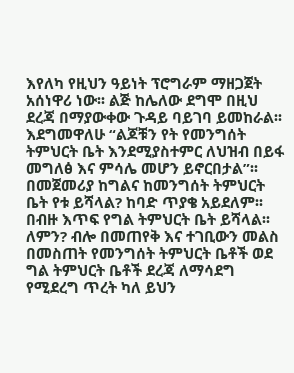እየለካ የዚህን ዓይነት ፕሮግራም ማዘጋጀት አሰነዋሪ ነው፡፡ ልጅ ከሌለው ደግሞ በዚህ ደረጃ በማያውቀው ጉዳይ ባይገባ ይመከራል፡፡ እደግመዋለሁ “ልጆቹን የት የመንግሰት ትምህርት ቤት እንደሚያስተምር ለህዝብ በይፋ መግለፅ እና ምሳሌ መሆን ይኖርበታል”፡፡
በመጀመሪያ ከግልና ከመንግሰት ትምህርት ቤት የቱ ይሻላል? ከባድ ጥያቄ አይደለም፡፡ በብዙ እጥፍ የግል ትምህርት ቤት ይሻላል፡፡ ለምን? ብሎ በመጠየቅ እና ተገቢውን መልስ በመስጠት የመንግሰት ትምህርት ቤቶች ወደ ግል ትምህርት ቤቶች ደረጃ ለማሳደግ የሚደረግ ጥረት ካለ ይህን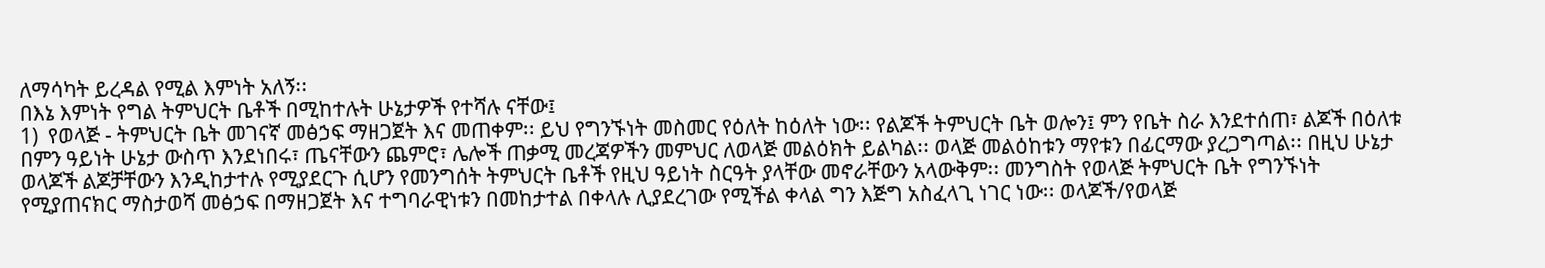ለማሳካት ይረዳል የሚል እምነት አለኝ፡፡
በእኔ እምነት የግል ትምህርት ቤቶች በሚከተሉት ሁኔታዎች የተሻሉ ናቸው፤
1)  የወላጅ - ትምህርት ቤት መገናኛ መፅኃፍ ማዘጋጀት እና መጠቀም፡፡ ይህ የግንኙነት መስመር የዕለት ከዕለት ነው፡፡ የልጆች ትምህርት ቤት ወሎን፤ ምን የቤት ስራ እንደተሰጠ፣ ልጆች በዕለቱ በምን ዓይነት ሁኔታ ውስጥ እንደነበሩ፣ ጤናቸውን ጨምሮ፣ ሌሎች ጠቃሚ መረጃዎችን መምህር ለወላጅ መልዕክት ይልካል፡፡ ወላጅ መልዕከቱን ማየቱን በፊርማው ያረጋግጣል፡፡ በዚህ ሁኔታ ወላጆች ልጆቻቸውን እንዲከታተሉ የሚያደርጉ ሲሆን የመንግሰት ትምህርት ቤቶች የዚህ ዓይነት ስርዓት ያላቸው መኖራቸውን አላውቅም፡፡ መንግስት የወላጅ ትምህርት ቤት የግንኙነት የሚያጠናክር ማስታወሻ መፅኃፍ በማዘጋጀት እና ተግባራዊነቱን በመከታተል በቀላሉ ሊያደረገው የሚችል ቀላል ግን እጅግ አስፈላጊ ነገር ነው፡፡ ወላጆች/የወላጅ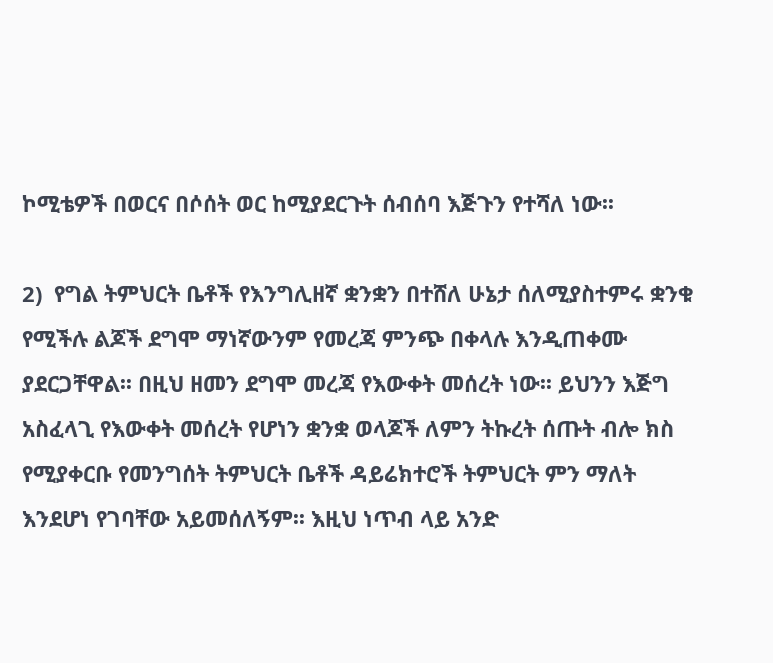ኮሚቴዎች በወርና በሶሰት ወር ከሚያደርጉት ሰብሰባ እጅጉን የተሻለ ነው፡፡

2)  የግል ትምህርት ቤቶች የእንግሊዘኛ ቋንቋን በተሸለ ሁኔታ ሰለሚያስተምሩ ቋንቁ የሚችሉ ልጆች ደግሞ ማነኛውንም የመረጃ ምንጭ በቀላሉ እንዲጠቀሙ ያደርጋቸዋል፡፡ በዚህ ዘመን ደግሞ መረጃ የእውቀት መሰረት ነው፡፡ ይህንን እጅግ አስፈላጊ የእውቀት መሰረት የሆነን ቋንቋ ወላጆች ለምን ትኩረት ሰጡት ብሎ ክስ የሚያቀርቡ የመንግሰት ትምህርት ቤቶች ዳይሬክተሮች ትምህርት ምን ማለት እንደሆነ የገባቸው አይመሰለኝም፡፡ እዚህ ነጥብ ላይ አንድ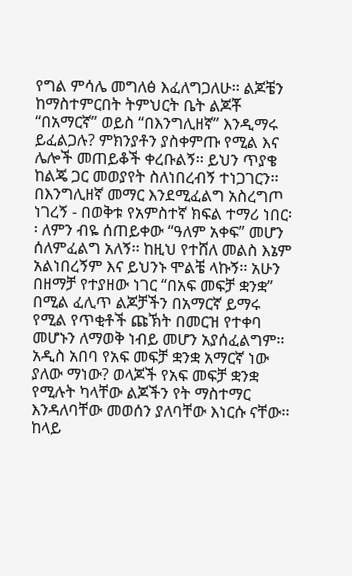የግል ምሳሌ መግለፅ እፈለግጋለሁ፡፡ ልጆቼን ከማስተምርበት ትምህርት ቤት ልጆቾ “በአማርኛ” ወይስ “በእንግሊዘኛ” እንዲማሩ ይፈልጋሉ? ምክንያቶን ያስቀምጡ የሚል እና ሌሎች መጠይቆች ቀረቡልኝ፡፡ ይህን ጥያቄ ከልጄ ጋር መወያየት ስለነበረብኝ ተነጋገርን፡፡ በእንግሊዘኛ መማር እንደሚፈልግ አስረግጦ ነገረኝ - በወቅቱ የአምስተኛ ክፍል ተማሪ ነበር፡፡ ለምን ብዬ ሰጠይቀው “ዓለም አቀፍ” መሆን ሰለምፈልግ አለኝ፡፡ ከዚህ የተሸለ መልስ እኔም አልነበረኝም እና ይህንኑ ሞልቼ ላኩኝ፡፡ አሁን በዘማቻ የተያዘው ነገር “በአፍ መፍቻ ቋንቋ” በሚል ፈሊጥ ልጆቻችን በአማርኛ ይማሩ የሚል የጥቂቶች ጩኽት በመርዝ የተቀባ መሆኑን ለማወቅ ነብይ መሆን አያሰፈልግም፡፡ አዲስ አበባ የአፍ መፍቻ ቋንቋ አማርኛ ነው ያለው ማነው? ወላጆች የአፍ መፍቻ ቋንቋ የሚሉት ካላቸው ልጆችን የት ማስተማር እንዳለባቸው መወሰን ያለባቸው እነርሱ ናቸው፡፡ ከላይ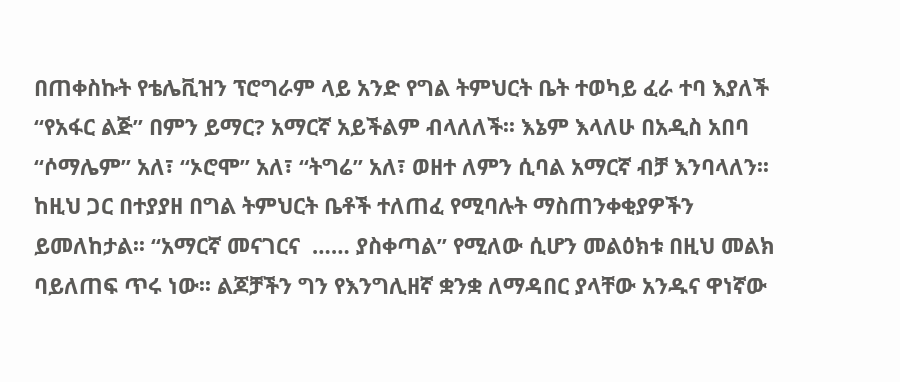በጠቀስኩት የቴሌቪዝን ፕሮግራም ላይ አንድ የግል ትምህርት ቤት ተወካይ ፈራ ተባ እያለች “የአፋር ልጅ” በምን ይማር? አማርኛ አይችልም ብላለለች፡፡ እኔም እላለሁ በአዲስ አበባ “ሶማሌም” አለ፣ “ኦሮሞ” አለ፣ “ትግሬ” አለ፣ ወዘተ ለምን ሲባል አማርኛ ብቻ እንባላለን፡፡ ከዚህ ጋር በተያያዘ በግል ትምህርት ቤቶች ተለጠፈ የሚባሉት ማስጠንቀቂያዎችን ይመለከታል፡፡ “አማርኛ መናገርና  …… ያስቀጣል” የሚለው ሲሆን መልዕክቱ በዚህ መልክ ባይለጠፍ ጥሩ ነው፡፡ ልጆቻችን ግን የእንግሊዘኛ ቋንቋ ለማዳበር ያላቸው አንዱና ዋነኛው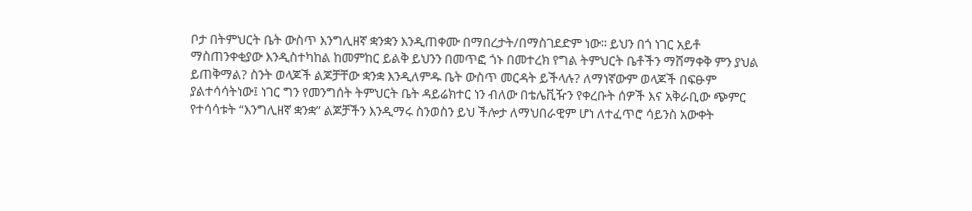ቦታ በትምህርት ቤት ውስጥ እንግሊዘኛ ቋንቋን እንዲጠቀሙ በማበረታት/በማስገደድም ነው፡፡ ይህን በጎ ነገር አይቶ ማስጠንቀቂያው እንዲስተካከል ከመምከር ይልቅ ይህንን በመጥፎ ጎኑ በመተረክ የግል ትምህርት ቤቶችን ማሸማቀቅ ምን ያህል ይጠቅማል? ስንት ወላጆች ልጆቻቸው ቋንቋ እንዲለምዱ ቤት ውስጥ መርዳት ይችላሉ? ለማነኛውም ወላጆች በፍፁም ያልተሳሳትነው፤ ነገር ግን የመንግሰት ትምህርት ቤት ዳይሬክተር ነን ብለው በቴሌቪዥን የቀረቡት ሰዎች እና አቅራቢው ጭምር የተሳሳቱት “እንግሊዘኛ ቋንቋ” ልጆቻችን እንዲማሩ ስንወስን ይህ ችሎታ ለማህበራዊም ሆነ ለተፈጥሮ ሳይንስ አውቀት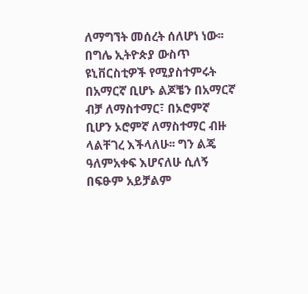ለማግኘት መሰረት ሰለሆነ ነው፡፡ በግሌ ኢትዮጵያ ውስጥ ዩኒቨርስቲዎች የሚያስተምሩት በአማርኛ ቢሆኑ ልጆቼን በአማርኛ ብቻ ለማስተማር፣ በኦሮምኛ ቢሆን ኦሮምኛ ለማስተማር ብዙ ላልቸገረ እችላለሁ፡፡ ግን ልጄ ዓለምአቀፍ እሆናለሁ ሲለኝ በፍፁም አይቻልም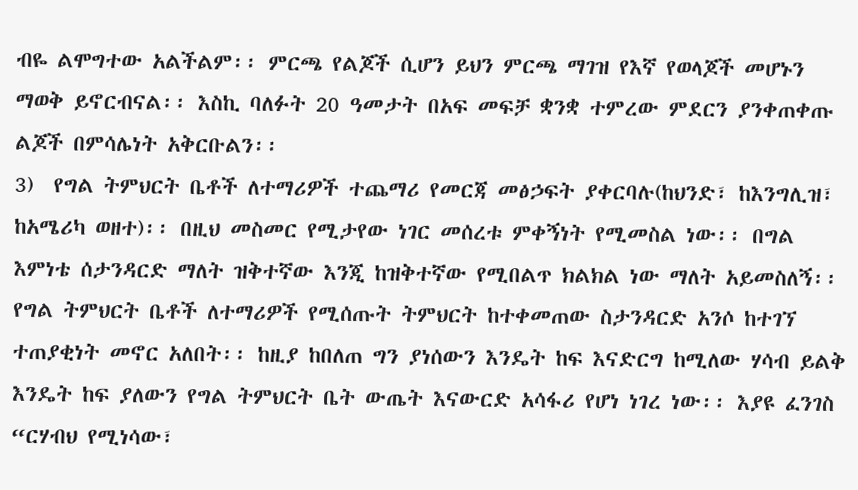ብዬ ልሞግተው አልችልም፡፡ ምርጫ የልጆች ሲሆን ይህን ምርጫ ማገዝ የእኛ የወላጆች መሆኑን ማወቅ ይኖርብናል፡፡ እስኪ ባለፉት 20 ዓመታት በአፍ መፍቻ ቋንቋ ተምረው ምደርን ያንቀጠቀጡ ልጆች በምሳሌነት አቅርቡልን፡፡
3)  የግል ትምህርት ቤቶች ለተማሪዎች ተጨማሪ የመርጃ መፅኃፍት ያቀርባሉ(ከህንድ፣ ከእንግሊዝ፣ ከአሜሪካ ወዘተ)፡፡ በዚህ መስመር የሚታየው ነገር መሰረቱ ምቀኝነት የሚመስል ነው፡፡ በግል እምነቴ ሰታንዳርድ ማለት ዝቅተኛው እንጂ ከዝቅተኛው የሚበልጥ ክልክል ነው ማለት አይመስለኝ፡፡ የግል ትምህርት ቤቶች ለተማሪዎች የሚሰጡት ትምህርት ከተቀመጠው ስታንዳርድ አንሶ ከተገኘ ተጠያቂነት መኖር አለበት፡፡ ከዚያ ከበለጠ ግን ያነሰውን እንዴት ከፍ እናድርግ ከሚለው ሃሳብ ይልቅ እንዴት ከፍ ያለውን የግል ትምህርት ቤት ውጤት እናውርድ አሳፋሪ የሆነ ነገረ ነው፡፡ እያዩ ፈንገስ “ርሃብህ የሚነሳው፣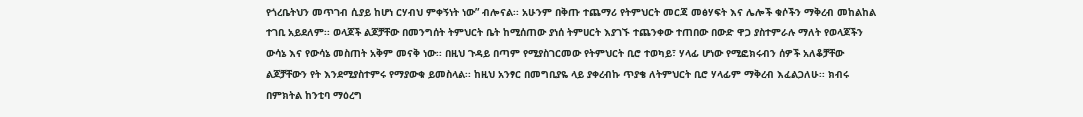የጎረቤትህን መጥገብ ሲያይ ከሆነ ርሃብህ ምቀኝነት ነው” ብሎናል፡፡ አሁንም በቅጡ ተጨማሪ የትምህርት መርጃ መፅሃፍት እና ሌሎች ቁሶችን ማቅረብ መከልከል ተገቢ አይደለም፡፡ ወላጆች ልጆቻቸው በመንግሰት ትምህርት ቤት ከሚሰጠው ያነሰ ትምሀርት እያገኙ ተጨንቀው ተጠበው በውድ ዋጋ ያስተምራሉ ማለት የወላጆችን ውሳኔ እና የውሳኔ መስጠት አቅም መናቅ ነው፡፡ በዚህ ጉዳይ በጣም የሚያስገርመው የትምህርት ቢሮ ተወካይ፣ ሃላፊ ሆነው የሚፎክሩብን ሰዎች አለቆቻቸው ልጆቻቸውን የት እንደሚያስተምሩ የማያውቁ ይመስላል፡፡ ከዚህ አንፃር በመግቢያዬ ላይ ያቀረብኩ ጥያቄ ለትምህርት ቢሮ ሃላፊም ማቅረብ እፈልጋለሁ፡፡ ክብሩ በምክትል ከንቲባ ማዕረግ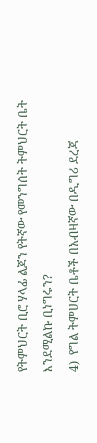የትምህርት ቢሮ ሃላፊ ልጆን የትኛው የመንግሰት ትምህርት ቤት እንደሚልኩ ቢነግሩን?
4)  የግል ትምሀርት ቤቶች በአብዛኛው በዲግሪ ደረጃ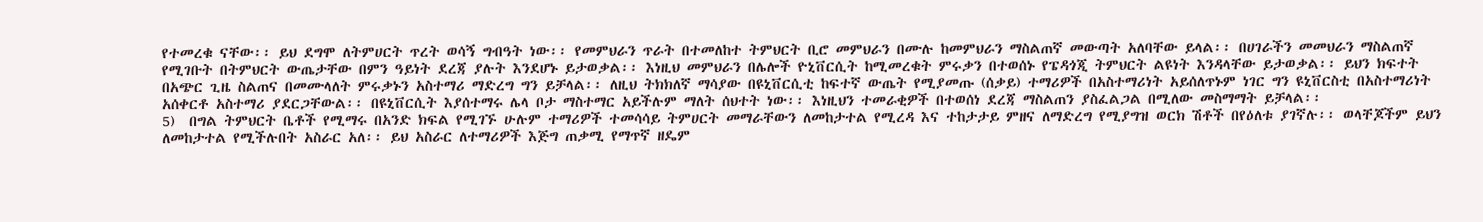የተመረቁ ናቸው፡፡ ይህ ደግሞ ለትምሀርት ጥረት ወሳኝ ግብዓት ነው፡፡ የመምህራን ጥራት በተመለከተ ትምህርት ቢሮ መምህራን በሙሉ ከመምህራን ማስልጠኛ መውጣት አለባቸው ይላል፡፡ በሀገራችን መመህራን ማስልጠኛ የሚገቡት በትምህርት ውጤታቸው በምን ዓይነት ደረጃ ያሉት እንደሆኑ ይታወቃል፡፡ እነዚህ መምህራን በሌሎች ዮኒቨርሲት ከሚመረቁት ምሩቃን በተወሰኑ የፔዳጎጂ ትምህርት ልዩነት እንዳላቸው ይታወቃል፡፡ ይህን ክፍተት በአጭር ጊዜ ስልጠና በመሙላለት ምሩቃኑን አስተማሪ ማድረግ ግን ይቻላል፡፡ ለዚህ ትክክለኛ ማሳያው በዩኒቨርሲቲ ከፍተኛ ውጤት የሚያመጡ (ሰቃይ) ተማሪዎች በአስተማሪነት አይሰለጥኑም ነገር ግን ዩኒቨርስቲ በአስተማሪነት አሰቀርቶ አስተማሪ ያደርጋቸውል፡፡ በዩኒቨርሲት እያሰተማሩ ሌላ ቦታ ማስተማር አይችሉም ማለት ሰህተት ነው፡፡ እነዚህን ተመራቂዎች በተወሰነ ደረጃ ማስልጠን ያስፈልጋል በሚለው መስማማት ይቻላል፡፡
5)  በግል ትምህርት ቤቶች የሚማሩ በአንድ ክፍል የሚገኙ ሁሉም ተማሪዎች ተመሳሳይ ትምሀርት መማራቸውን ለመከታተል የሚረዳ እና ተከታታይ ምዘና ለማድረግ የሚያግዝ ወርክ ሽቶች በየዕለቱ ያገኛሉ፡፡ ወላቸጆችም ይህን ለመከታተል የሚችሉበት አስራር አለ፡፡ ይህ አስራር ለተማሪዎች እጅግ ጠቃሚ የማጥኛ ዘዴም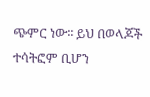ጭምር ነው፡፡ ይህ በወላጆች ተሳትፎም ቢሆን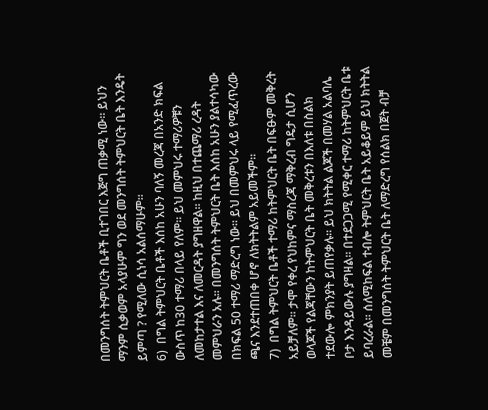በመንግሰት ትምህርት ቤቶች ቢተገበር እጅግ ጠቃሚ ነው፡፡ ይህን ማንም ሲቃወም አላያሁም ግን ወደ መንግሰት ትምህርት ቤት እንዴት ይምጣ ? የሚለው ሲነሳ አልሰማሁም፡፡
6)  በግል ትምህርት ቤቶች እሰከ አሁን ባለኝ መረጃ በአንድ ክፍል ውስጥ ከ30 ተማሪ በላይ የለም፡፡ ይህ መምህሩ ተማሪዎቹን ለመከታተል እና ለመርዳት ያግዘዋል፡፡ ከዚህ በተጨማሪ ረዳት መምህራን አሉ፡፡ በመንግሰት ትምህርት ቤት እሰከ አሁን ያልተሳካው በክፍል 50 ተማሪ ማድረግ ነው፡፡ ይህ በመምህሩ ላይ የሚፈጥረው ጫና እንደተጠበቀ ሆኖ ለክትትልም አይመችም፡፡
7)  በግል ትምህርት ቤቶች ተማሪ ከትምህርት ቤት በፍፁም መቅረት አይቻለም፡፡ ታሞ የቀረ የህከምና ማስረጃ ማቅረብ ግዴታ ሲሆን ወላጆች የልጃቸውን ከትምህርት ቤት መቅረቱን በእለቱ በስልክ ተደውሎ ምክንያት ይጠየቃሉ፡፡ ይህ ክትትል ልጆች በመሃል አልባሌ ቦታ እንዳይውሉ ያግዛል፡፡ በተደጋጋሚ የሚቀር ተማሪ ከትምህርት ቤቱ ይባረራል፡፡ ሰለሚከፍል ተብሎ ትምህርት ቤት አይቆይም ይህ ክትትል መቼም በመንግሰት ትምህርት ቤት ለማድረግ የሰልክ በጀት ብቻ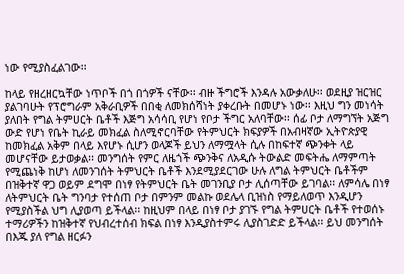ነው የሚያስፈልገው፡፡

ከላይ የዘረዘርኳቸው ነጥቦች በጎ በጎዎች ናቸው፡፡ ብዙ ችግሮች እንዳሉ አውቃለሁ፡፡ ወደዚያ ዝርዝር ያልገባሁት የፕሮግራም አቅራቢዎች በበቂ ለመክሰሻነት ያቀረቡት በመሆኑ ነው፡፡ እዚህ ግን መነሳት ያለበት የግል ትምሀርት ቤቶች እጅግ አሳሳቢ የሆነ የቦታ ችግር አለባቸው፡፡ ሰፊ ቦታ ለማግኘት አጅግ ውድ የሆነ የቤት ኪራይ መክፈል ስለሚኖርባቸው የትምህርት ክፍያዎች በአብዛኛው ኢትዮጵያዊ ከመክፈል አቅም በላይ እየሆኑ ሲሆን ወላጆች ይህን ለማሟላት ሲሉ በከፍተኛ ጭንቀት ላይ መሆናቸው ይታወቃል፡፡ መንግሰት የምር ለዜጎች ጭንቅና ለአዲሱ ትውልድ መፍትሔ ለማምጣት የሚጨነቅ ከሆነ ለመንገሰት ትምህርት ቤቶች እንደሚያደርገው ሁሉ ለግል ትምህርት ቤቶችም በዝቅተኛ ዋጋ ወይም ደግሞ በነፃ የትምህርት ቤት መገንቢያ ቦታ ሊሰጣቸው ይገባል፡፡ ለምሳሌ በነፃ ለትምህርት ቤት ግንባታ የተሰጠ ቦታ በምንም መልኩ ወደሌላ ቢዝነስ የማይለወጥ እንዲሆን የሚያስችል ህግ ሊያወጣ ይችላል፡፡ ከዚህም በላይ በነፃ ቦታ ያገኙ የግል ትምሀርት ቤቶች የተወሰኑ ተማሪዎችን ከዝቅተኛ የህብረተሰብ ክፍል በነፃ እንዲያስተምሩ ሊያስገድድ ይችላል፡፡ ይህ መንግሰት በእጁ ያለ የግል ዘርፉን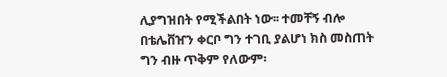ሊያግዝበት የሚችልበት ነው፡፡ ተመቸኝ ብሎ በቴሌቨዠን ቀርቦ ግን ተገቢ ያልሆነ ክስ መስጠት ግን ብዙ ጥቅም የለውም፡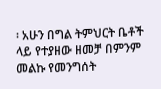፡ አሁን በግል ትምህርት ቤቶች ላይ የተያዘው ዘመቻ በምንም መልኩ የመንግሰት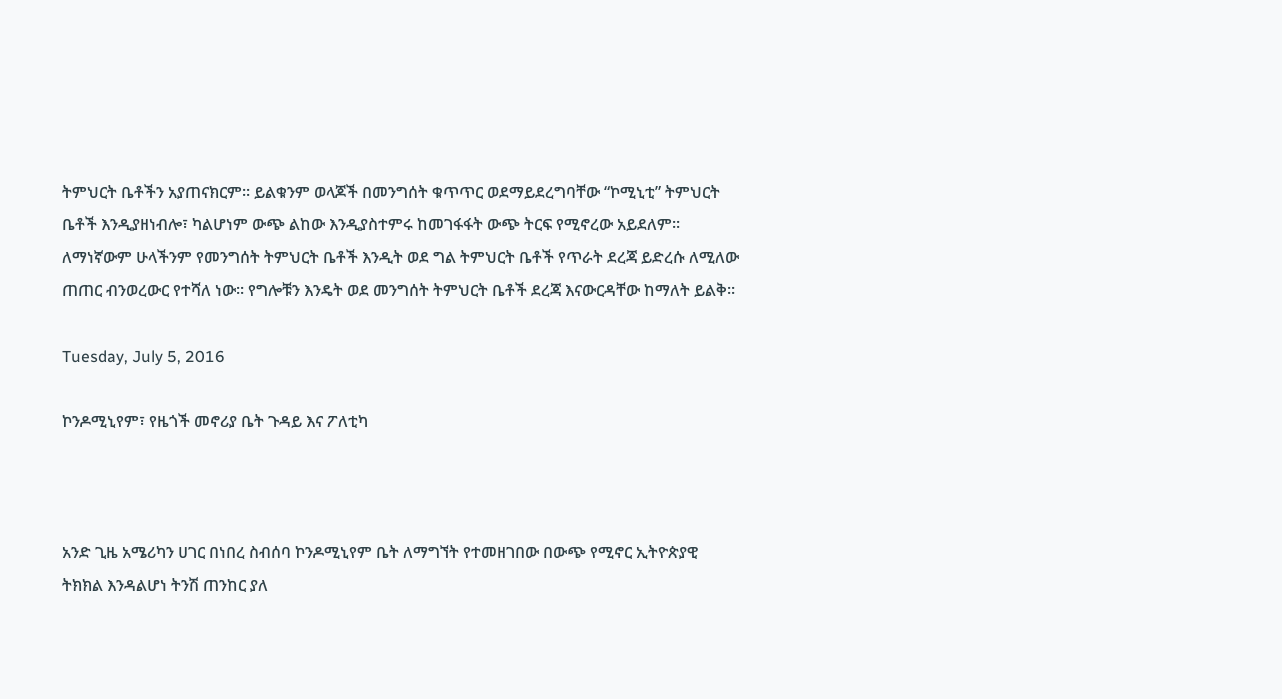ትምህርት ቤቶችን አያጠናክርም፡፡ ይልቁንም ወላጆች በመንግሰት ቁጥጥር ወደማይደረግባቸው “ኮሚኒቲ” ትምህርት ቤቶች እንዲያዘነብሎ፣ ካልሆነም ውጭ ልከው እንዲያስተምሩ ከመገፋፋት ውጭ ትርፍ የሚኖረው አይደለም፡፡ ለማነኛውም ሁላችንም የመንግሰት ትምህርት ቤቶች እንዲት ወደ ግል ትምህርት ቤቶች የጥራት ደረጃ ይድረሱ ለሚለው ጠጠር ብንወረውር የተሻለ ነው፡፡ የግሎቹን እንዴት ወደ መንግሰት ትምህርት ቤቶች ደረጃ እናውርዳቸው ከማለት ይልቅ፡፡

Tuesday, July 5, 2016

ኮንዶሚኒየም፣ የዜጎች መኖሪያ ቤት ጉዳይ እና ፖለቲካ



አንድ ጊዜ አሜሪካን ሀገር በነበረ ስብሰባ ኮንዶሚኒየም ቤት ለማግኘት የተመዘገበው በውጭ የሚኖር ኢትዮጵያዊ ትክክል እንዳልሆነ ትንሽ ጠንከር ያለ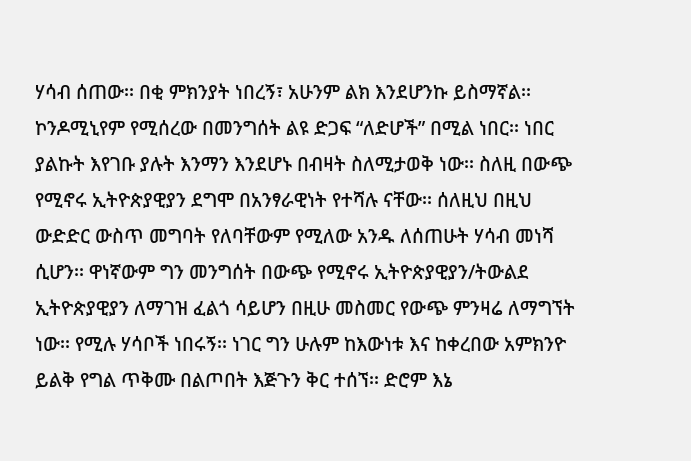ሃሳብ ሰጠው፡፡ በቂ ምክንያት ነበረኝ፣ አሁንም ልክ እንደሆንኩ ይስማኛል፡፡ ኮንዶሚኒየም የሚሰረው በመንግሰት ልዩ ድጋፍ “ለድሆች” በሚል ነበር፡፡ ነበር ያልኩት እየገቡ ያሉት እንማን እንደሆኑ በብዛት ስለሚታወቅ ነው፡፡ ስለዚ በውጭ የሚኖሩ ኢትዮጵያዊያን ደግሞ በአንፃራዊነት የተሻሉ ናቸው፡፡ ሰለዚህ በዚህ ውድድር ውስጥ መግባት የለባቸውም የሚለው አንዱ ለሰጠሁት ሃሳብ መነሻ ሲሆን፡፡ ዋነኛውም ግን መንግሰት በውጭ የሚኖሩ ኢትዮጵያዊያን/ትውልደ ኢትዮጵያዊያን ለማገዝ ፈልጎ ሳይሆን በዚሁ መስመር የውጭ ምንዛሬ ለማግኘት ነው፡፡ የሚሉ ሃሳቦች ነበሩኝ፡፡ ነገር ግን ሁሉም ከእውነቱ እና ከቀረበው አምክንዮ ይልቅ የግል ጥቅሙ በልጦበት እጅጉን ቅር ተሰኘ፡፡ ድሮም እኔ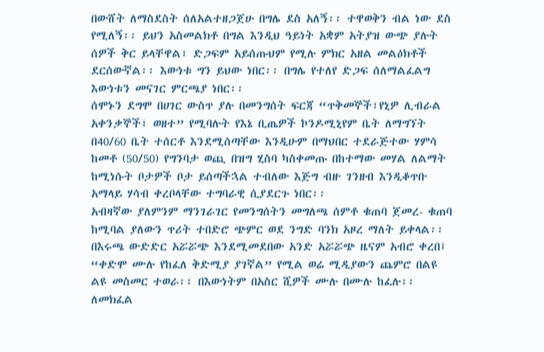በውሸት ለማስደስት ሰለአልተዘጋጀሁ በግሌ ደስ አለኝ፡፡ ተዋወቅን ብል ነው ደስ የሚለኝ፡፡ ይህን አስመልክቶ በግል እንዲህ ዓይነት አቋም አትያዝ ውጭ ያሉት ሰዎች ቅር ይላቸዋል፣ ድጋፍም አይሰጡህም የሚሉ ምክር አዘል መልዕክቶች ደርሰውኛል፡፡ እውነቱ ግን ይህው ነበር፡፡ በግሌ የተለየ ድጋፍ ሰለማልፈልግ እውነቱን መናገር ምርጫያ ነበር፡፡
ሰሞኑን ደግሞ በሀገር ውስጥ ያሉ በመንግሰት ፍርጃ “ጥቅመኞች፣የኒዎ ሊብራል አቀንቃኞች፣ ወዘተ” የሚባሉት የእኔ ቢጤዎች ኮንዶሚኒየም ቤት ለማግኘት በ40/60 ቤት ተሰርቶ እንደሚሰጣቸው እንዲሁም በማህበር ተደራጅተው ሃምሳ ከመቶ (50/50) የግንባታ ወጪ በዝግ ሂስባ ካስቀመጡ በከተማው መሃል ለልማት ከሚነሱት ቦታዎች ቦታ ይሰጣችኋል ተብለው እጅግ ብዙ ገንዘብ እንዲቆጥቡ አማላይ ሃሳብ ቀረቦላቸው ተግባራዊ ሲያደርጉ ነበር፡፡
አብዛኛው ያለምንም ማንገራገር የመንግሰትን መግለጫ ሰምቶ ቁጠባ ጀመረ- ቁጠባ ከሚባል ያለውን ጥሪት ተበድሮ ጭምር ወደ ንግድ ባንክ አዞረ ማለት ይቀላል፡፡ በእሩጫ ውድድር አሯሯጭ እንደሚመደበው አንድ አሯሯጭ ዜናም አብሮ ቀረበ፤ “ቀድሞ ሙሉ የከፈለ ቅድሚያ ያገኛል” የሚል ወሬ ሚዲያውን ጨምሮ በልዩ ልዩ መስመር ተወራ፡፡ በእውነትም በአስር ሺዎች ሙሉ በሙሉ ከፈሉ፡፡ ለመክፈል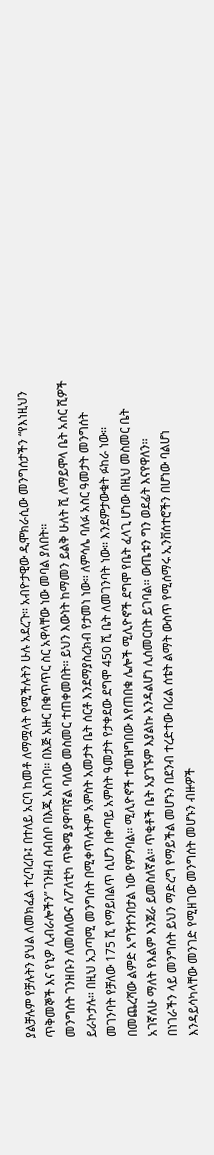ያልቻሉም የቻሉትን ያህል ለመክፈል ተረባረቡ፤ በተለይ አርባ ከመቶ ለማሟላት የሚችሉትን ሁሉ አደረጉ፡፡ አብዮታዊው ዲሞክራሲው መንግሰታችን “የእነዚህን ጥቅመኞች እና የኒዎ ሊብራሎችን” ገንዘብ ሰብሰቦ በእጁ አስገባ፡፡ በእጅ አዙር በቁጥጥር ስር አዋላቸው ነው መባል ያለበት፡፡
መንግሰት ገንዘቡን ለመሰለውና ለፖለቲካ ጥቅሜ ያዋጣኛል ባለው መስመር ተጠቀመበት፡፡ ይህን እውነት ከማመን ይልቅ ሁለት ሺ ለማይሞላ ቤት አሰር ሺዎች ይራኮታሉ፡፡ በዚህ አጋጣሚ መንግሰት በሚቀጥሉትም አምስት አመታት ቤት ሰርቶ እንደማያስረክብ የታመነ ነው፡፡ ለምሳሌ ባለፉ አስር ዓመታት መንግሰት መገንባት የቻለው 175 ሺ የማይበልጥ ሲሆን በቀጣይ አምስት ዓመታት የታቀደው ደግሞ 450 ሺ ቤት ለመገንባት ነው፡፡ እንደምታውቁት ፉከራ ነው፡፡ በመጨረሻው ልምድ አግኝተንበታል ነው የምንባል፡፡ ሚሊዮኖች ተመዝግበው እየጠበቁ ሌሎች ሚሊዮኖች ደግሞ የቤት ፈላጊ ሆነው በዚህ መስመር ቤት አገኛለሁ ማለት የእልም እንጀራ ይመስለኛል፡፡ ጥቂቶች ቤት አያገኙም እያልኩ እንዳልሆነ ሊሰመርበት ይገባል፡፡ ውጤቱን ግን ወደፊት እናየዋለን፡፡
በነገራችን ላይ መንግሰት ይህን ማድረግ የማይችል መሆኑን በደንብ ተረድተው በሪል ሰቴት ልማት ውስጥ የሚሰማሩ ኢንቨሰተሮችን በሆነው ባልሆነ እንዳይሳካላቸው መንገድ የሚዘገው መንግሰት መሆኑን ብዙዎች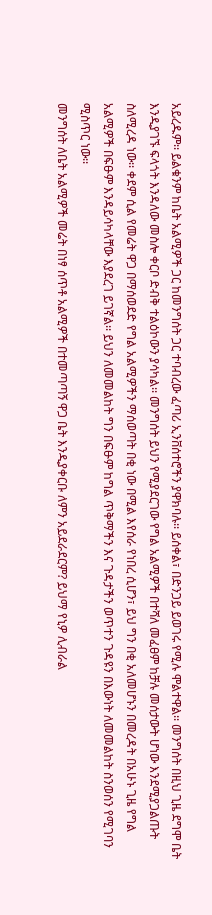አይረዱም፡፡ ይልቁንም ከቤት አልሚዎች ጋር ከመንግሰት ጋር ተባብረው ፈጣሪ ኢንቨሰተሮችን ያዋክባሉ፡፡ ይሰቀል፣ በድንጋይ ይወገሩ የሚሉ ሞልተዋል፡፡ መንግሰት በዚህ ጊዜ ደግሞ ቤት እንዲያገኙ ፍላጎት እንዳለው መስሎ ቀርቦ ድብቅ ተልዕኮውን ያሳካል፡፡ መንግሰት ይህን የሚያደርገው የግል አልሚዎች በተሻለ መፈፀም ከቻሉ መሰታውት ሆነው እንደሚያጋልጡት ስለሚረዳ ነው፡፡ ቀደም ሲል የመሬት ዋጋ በማሰወደድ የግል አልሚዎችን ማሰወጣት በቂ ነው በሚል እየሰራ የነበረ ሲሆን፣ ይህ ግን በቂ አለመሆኑን በመረዳት በአሁኑ ጊዜ የግል አልሚዎች በፍፁም እንዳይሳካላቸው እያደረገ ይገኛል፡፡ ይህን ለመመልከት ግን በፍፁም ከግል ጥቅማችን እና ጉዳታችን ወጥተን ጉዳዩን በእውነት ለመመልከት ስንወሰን የሚገባን ሚስጥር ነው፡፡
መንግሰት ለቤት አልሚዎች መሬት በነፃ ሰጥቶ አልሚዎች በተመጣጣኝ ዋጋ ቤት እንዲያቀርቡ ለምን አይደራደርም? ይህማ የኒዎ ሊብራል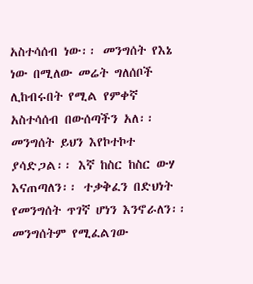አስተሳሰብ ነው፡፡ መንግሰት የእኔ ነው በሚለው መሬት ግለሰቦች ሊከብሩበት የሚል የምቀኛ አስተሳሰብ በውሰጣችን አለ፡፡ መንግሰት ይህን እየኮተኮተ ያሳድጋል፡፡ እኛ ከስር ከስር ውሃ እናጠጣለን፡፡ ተቃቅፈን በድህነት የመንግሰት ጥገኛ ሆነን እንኖራለን፡፡ መንግሰትም የሚፈልገው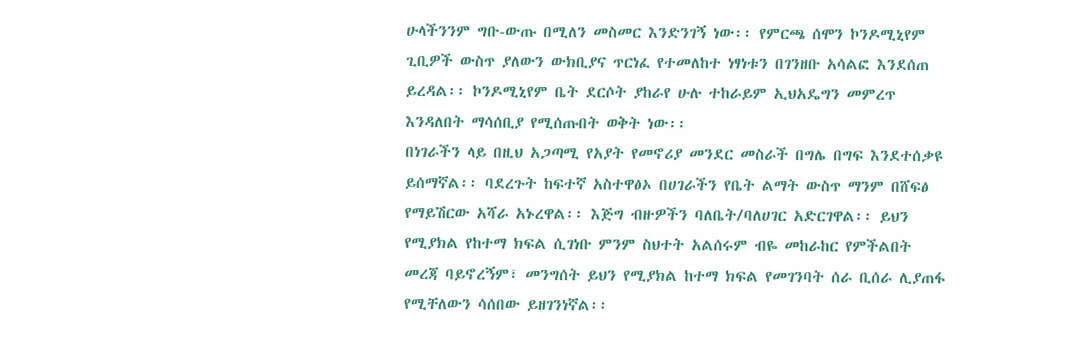ሁላችንንም ግቡ-ውጡ በሚለን መስመር እንድንገኝ ነው፡፡ የምርጫ ሰሞን ኮንዶሚኒየም ጊቢዎች ውስጥ ያለውን ውክቢያና ጥርነፈ የተመለከተ ነፃነቱን በገንዘቡ አሳልፎ እንደሰጠ ይረዳል፡፡ ኮንዶሚኒየም ቤት ደርሶት ያከራየ ሁሉ ተከራይም ኢህአዴግን መምረጥ እንዳለበት ማሳሰቢያ የሚሰጡበት ወቅት ነው፡፡
በነገራችን ላይ በዚህ አጋጣሚ የአያት የመኖሪያ መንደር መስራች በግሌ በግፍ እንደተሰቃዩ ይሰማኛል፡፡ ባደረጉት ከፍተኛ አስተዋፅኦ በሀገራችን የቤት ልማት ውስጥ ማንም በሸፍፅ የማይሽርው አሻራ አኑረዋል፡፡ እጅግ ብዙዎችን ባለቤት/ባለሀገር አድርገዋል፡፡ ይህን የሚያክል የከተማ ክፍል ሲገነቡ ምንም ስህተት አልሰሩም ብዬ መከራከር የምችልበት መረጃ ባይኖረኝም፣ መንግሰት ይህን የሚያክል ከተማ ክፍል የመገንባት ሰራ ቢሰራ ሊያጠፋ የሚቸለውን ሳሰበው ይዘገንነኛል፡፡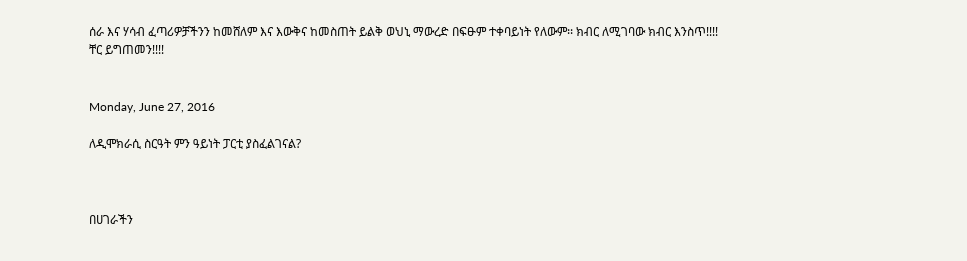ሰራ እና ሃሳብ ፈጣሪዎቻችንን ከመሸለም እና እውቅና ከመስጠት ይልቅ ወህኒ ማውረድ በፍፁም ተቀባይነት የለውም፡፡ ክብር ለሚገባው ክብር እንስጥ!!!!
ቸር ይግጠመን!!!!


Monday, June 27, 2016

ለዲሞክራሲ ስርዓት ምን ዓይነት ፓርቲ ያስፈልገናል?



በሀገራችን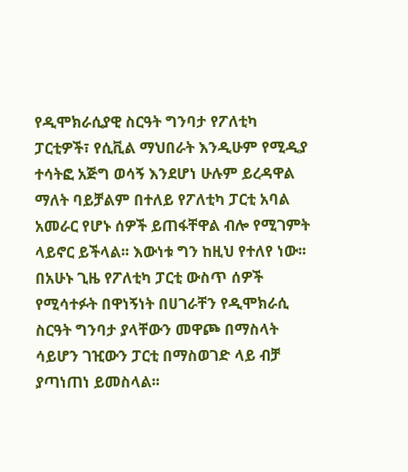የዲሞክራሲያዊ ስርዓት ግንባታ የፖለቲካ ፓርቲዎች፣ የሲቪል ማህበራት እንዲሁም የሚዲያ ተሳትፎ አጅግ ወሳኝ እንደሆነ ሁሉም ይረዳዋል ማለት ባይቻልም በተለይ የፖለቲካ ፓርቲ አባል አመራር የሆኑ ሰዎች ይጠፋቸዋል ብሎ የሚገምት ላይኖር ይችላል፡፡ እውነቱ ግን ከዚህ የተለየ ነው፡፡ በአሁኑ ጊዜ የፖለቲካ ፓርቲ ውስጥ ሰዎች የሚሳተፉት በዋነኝነት በሀገራቸን የዲሞክራሲ ስርዓት ግንባታ ያላቸውን መዋጮ በማስላት ሳይሆን ገዢውን ፓርቲ በማስወገድ ላይ ብቻ ያጣነጠነ ይመስላል፡፡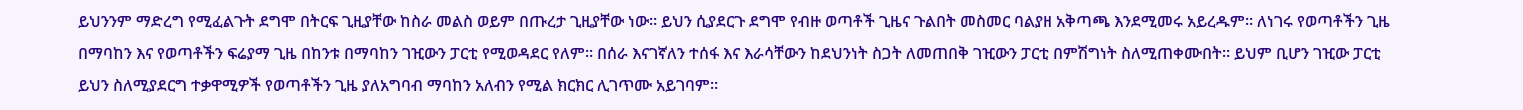ይህንንም ማድረግ የሚፈልጉት ደግሞ በትርፍ ጊዚያቸው ከስራ መልስ ወይም በጡረታ ጊዚያቸው ነው፡፡ ይህን ሲያደርጉ ደግሞ የብዙ ወጣቶች ጊዜና ጉልበት መስመር ባልያዘ አቅጣጫ እንደሚመሩ አይረዱም፡፡ ለነገሩ የወጣቶችን ጊዜ በማባከን እና የወጣቶችን ፍሬያማ ጊዜ በከንቱ በማባከን ገዢውን ፓርቲ የሚወዳደር የለም፡፡ በሰራ እናገኛለን ተሰፋ እና እራሳቸውን ከደህንነት ስጋት ለመጠበቅ ገዢውን ፓርቲ በምሽግነት ስለሚጠቀሙበት፡፡ ይህም ቢሆን ገዢው ፓርቲ ይህን ስለሚያደርግ ተቃዋሚዎች የወጣቶችን ጊዜ ያለአግባብ ማባከን አለብን የሚል ክርክር ሊገጥሙ አይገባም፡፡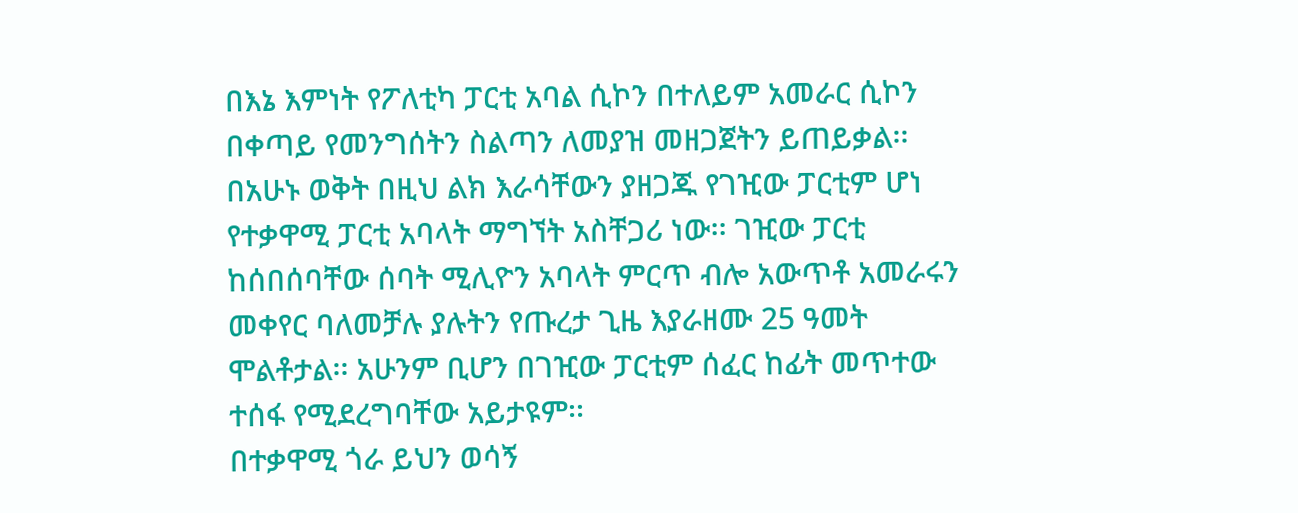በእኔ እምነት የፖለቲካ ፓርቲ አባል ሲኮን በተለይም አመራር ሲኮን በቀጣይ የመንግሰትን ስልጣን ለመያዝ መዘጋጀትን ይጠይቃል፡፡ በአሁኑ ወቅት በዚህ ልክ እራሳቸውን ያዘጋጁ የገዢው ፓርቲም ሆነ የተቃዋሚ ፓርቲ አባላት ማግኘት አስቸጋሪ ነው፡፡ ገዢው ፓርቲ ከሰበሰባቸው ሰባት ሚሊዮን አባላት ምርጥ ብሎ አውጥቶ አመራሩን መቀየር ባለመቻሉ ያሉትን የጡረታ ጊዜ እያራዘሙ 25 ዓመት ሞልቶታል፡፡ አሁንም ቢሆን በገዢው ፓርቲም ሰፈር ከፊት መጥተው ተሰፋ የሚደረግባቸው አይታዩም፡፡
በተቃዋሚ ጎራ ይህን ወሳኝ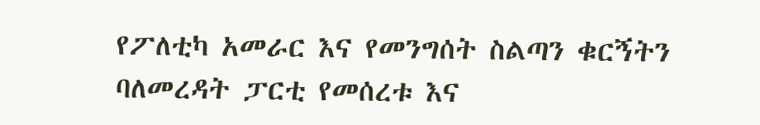የፖለቲካ አመራር እና የመንግሰት ስልጣን ቁርኝትን ባለመረዳት ፓርቲ የመሰረቱ እና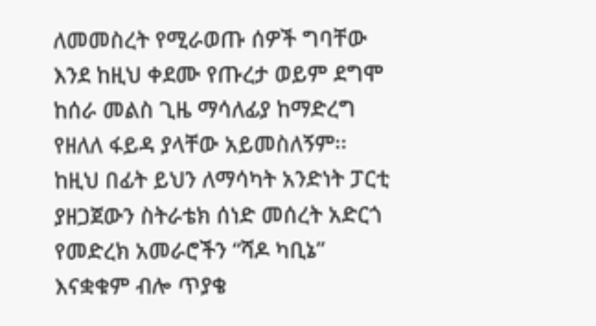ለመመስረት የሚራወጡ ሰዎች ግባቸው እንደ ከዚህ ቀደሙ የጡረታ ወይም ደግሞ ከሰራ መልስ ጊዜ ማሳለፊያ ከማድረግ የዘለለ ፋይዳ ያላቸው አይመስለኝም፡፡ ከዚህ በፊት ይህን ለማሳካት አንድነት ፓርቲ ያዘጋጀውን ስትራቴክ ሰነድ መሰረት አድርጎ የመድረክ አመራሮችን “ሻዶ ካቢኔ” እናቋቁም ብሎ ጥያቄ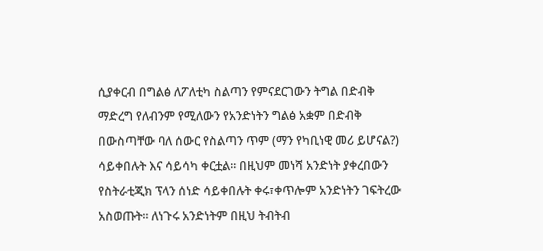ሲያቀርብ በግልፅ ለፖለቲካ ስልጣን የምናደርገውን ትግል በድብቅ ማድረግ የለብንም የሚለውን የአንድነትን ግልፅ አቋም በድብቅ በውስጣቸው ባለ ሰውር የስልጣን ጥም (ማን የካቢነዊ መሪ ይሆናል?) ሳይቀበሉት እና ሳይሳካ ቀርቷል፡፡ በዚህም መነሻ አንድነት ያቀረበውን የስትራቲጂክ ፕላን ሰነድ ሳይቀበሉት ቀሩ፣ቀጥሎም አንድነትን ገፍትረው አስወጡት፡፡ ለነጉሩ አንድነትም በዚህ ትብትብ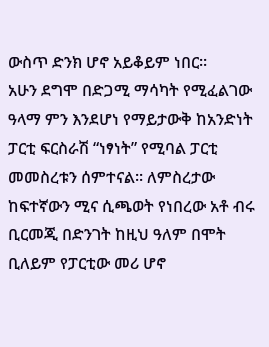ውስጥ ድንክ ሆኖ አይቆይም ነበር፡፡
አሁን ደግሞ በድጋሚ ማሳካት የሚፈልገው ዓላማ ምን እንደሆነ የማይታውቅ ከአንድነት ፓርቲ ፍርስራሽ “ነፃነት” የሚባል ፓርቲ መመስረቱን ሰምተናል፡፡ ለምስረታው ከፍተኛውን ሚና ሲጫወት የነበረው አቶ ብሩ ቢርመጂ በድንገት ከዚህ ዓለም በሞት ቢለይም የፓርቲው መሪ ሆኖ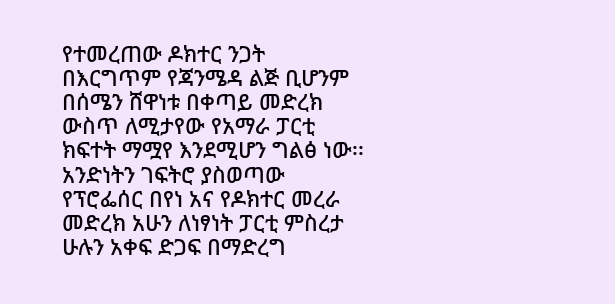የተመረጠው ዶክተር ንጋት በእርግጥም የጃንሜዳ ልጅ ቢሆንም በሰሜን ሸዋነቱ በቀጣይ መድረክ ውስጥ ለሚታየው የአማራ ፓርቲ ክፍተት ማሟየ እንደሚሆን ግልፅ ነው፡፡
አንድነትን ገፍትሮ ያስወጣው የፕሮፌሰር በየነ አና የዶክተር መረራ መድረክ አሁን ለነፃነት ፓርቲ ምስረታ ሁሉን አቀፍ ድጋፍ በማድረግ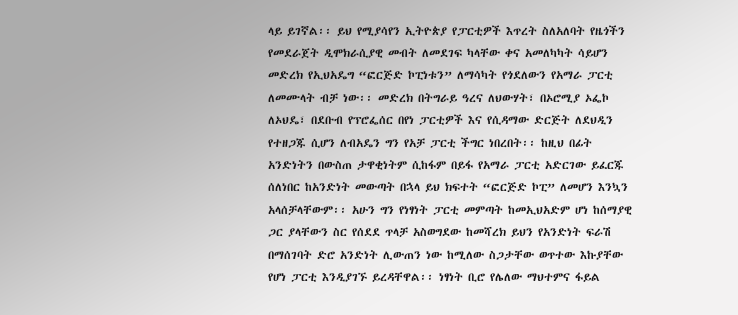ላይ ይገኛል፡፡ ይህ የሚያሳየን ኢትዮጵያ የፓርቲዎች እጥረት ስለአለባት የዜጎችን የመደራጀት ዲሞክራሲያዊ መብት ለመደገፍ ካላቸው ቀና አመለካካት ሳይሆን መድረክ የኢህአዴግ “ፎርጅድ ኮፒነቱን” ለማሳካት የጎደለውን የአማራ ፓርቲ ለመሙላት ብቻ ነው፡፡ መድረክ በትግራይ ዓረና ለህውሃት፣ በኦሮሚያ ኦፌኮ ለኦህዴ፣ በደቡብ የፕሮፌሰር በየነ ፓርቲዎች እና የሲዳማው ድርጅት ለደህዲን የተዘጋጁ ሲሆን ለብአዴን ግን የአቻ ፓርቲ ችግር ነበረበት፡፡ ከዚህ በፊት አንድነትን በውስጠ ታዋቂነትም ሲከፋም በይፋ የአማራ ፓርቲ አድርገው ይፈርጁ ሰለነበር ከአንድነት መውጣት በኋላ ይህ ክፍተት “ፎርጅድ ኮፒ” ለመሆን እንኳን አላሰቻላቸውም፡፡ አሁን ግን የነፃነት ፓርቲ መምጣት ከመኢህአድም ሆነ ከሰማያዊ ጋር ያላቸውን ስር የሰደደ ጥላቻ አስወግደው ከመሻረክ ይህን የአንድነት ፍራሽ በማሰገባት ድሮ አንድነት ሊውጠን ነው ከሚለው ስጋታቸው ወጥተው እኩያቸው የሆነ ፓርቲ እንዲያገኙ ይረዳቸዋል፡፡ ነፃነት ቢሮ የሌለው ማህተምና ፋይል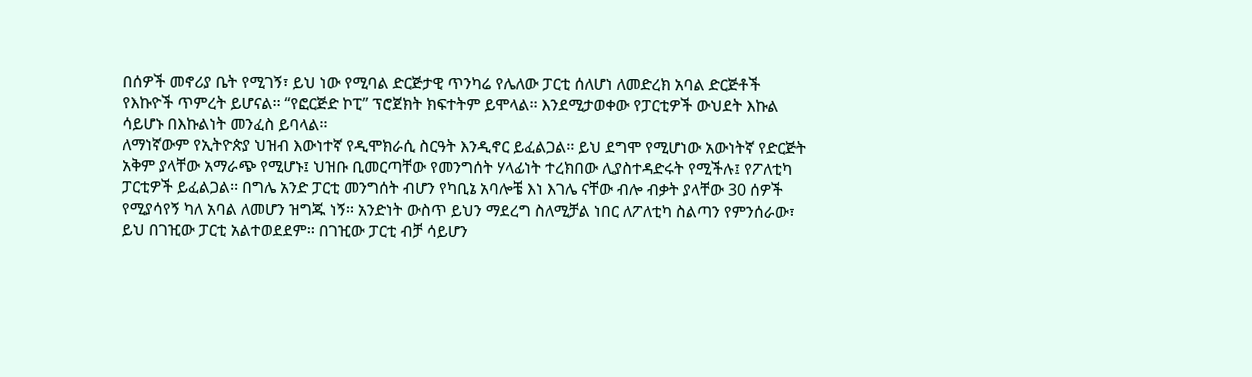በሰዎች መኖሪያ ቤት የሚገኝ፣ ይህ ነው የሚባል ድርጅታዊ ጥንካሬ የሌለው ፓርቲ ሰለሆነ ለመድረክ አባል ድርጅቶች የእኩዮች ጥምረት ይሆናል፡፡ “የፎርጅድ ኮፒ” ፕሮጀክት ክፍተትም ይሞላል፡፡ እንደሚታወቀው የፓርቲዎች ውህደት እኩል ሳይሆኑ በእኩልነት መንፈስ ይባላል፡፡
ለማነኛውም የኢትዮጵያ ህዝብ እውነተኛ የዲሞክራሲ ስርዓት እንዲኖር ይፈልጋል፡፡ ይህ ደግሞ የሚሆነው አውነትኛ የድርጅት አቅም ያላቸው አማራጭ የሚሆኑ፤ ህዝቡ ቢመርጣቸው የመንግሰት ሃላፊነት ተረክበው ሊያስተዳድሩት የሚችሉ፤ የፖለቲካ ፓርቲዎች ይፈልጋል፡፡ በግሌ አንድ ፓርቲ መንግሰት ብሆን የካቢኔ አባሎቼ እነ እገሌ ናቸው ብሎ ብቃት ያላቸው 30 ሰዎች የሚያሳየኝ ካለ አባል ለመሆን ዝግጁ ነኝ፡፡ አንድነት ውስጥ ይህን ማደረግ ስለሚቻል ነበር ለፖለቲካ ስልጣን የምንሰራው፣ ይህ በገዢው ፓርቲ አልተወደደም፡፡ በገዢው ፓርቲ ብቻ ሳይሆን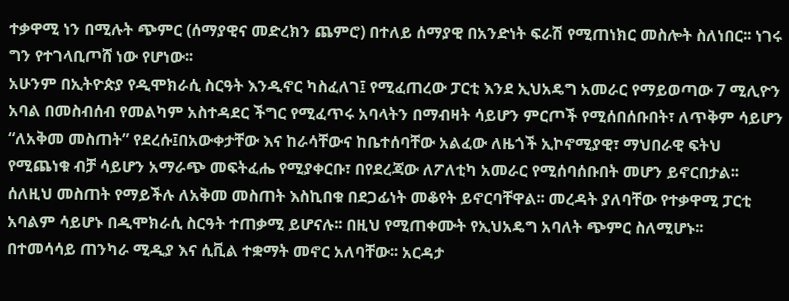ተቃዋሚ ነን በሚሉት ጭምር (ሰማያዊና መድረክን ጨምሮ) በተለይ ሰማያዊ በአንድነት ፍራሽ የሚጠነክር መስሎት ስለነበር፡፡ ነገሩ ግን የተገላቢጦሸ ነው የሆነው፡፡
አሁንም በኢትዮጵያ የዲሞክራሲ ስርዓት እንዲኖር ካስፈለገ፤ የሚፈጠረው ፓርቲ እንደ ኢህአዴግ አመራር የማይወጣው 7 ሚሊዮን አባል በመስብሰብ የመልካም አስተዳደር ችግር የሚፈጥሩ አባላትን በማብዛት ሳይሆን ምርጦች የሚሰበሰቡበት፣ ለጥቅም ሳይሆን “ለአቅመ መስጠት” የደረሱ፤በአውቀታቸው እና ከራሳቸውና ከቤተሰባቸው አልፈው ለዜጎች ኢኮኖሚያዊ፣ ማህበራዊ ፍትህ የሚጨነቁ ብቻ ሳይሆን አማራጭ መፍትፈሔ የሚያቀርቡ፣ በየደረጃው ለፖለቲካ አመራር የሚሰባሰቡበት መሆን ይኖርበታል፡፡ ሰለዚህ መስጠት የማይችሉ ለአቅመ መስጠት እስኪበቁ በደጋፊነት መቆየት ይኖርባቸዋል፡፡ መረዳት ያለባቸው የተቃዋሚ ፓርቲ አባልም ሳይሆኑ በዲሞክራሲ ስርዓት ተጠቃሚ ይሆናሉ፡፡ በዚህ የሚጠቀሙት የኢህአዴግ አባለት ጭምር ስለሚሆኑ፡፡
በተመሳሳይ ጠንካራ ሚዲያ እና ሲቪል ተቋማት መኖር አለባቸው፡፡ አርዳታ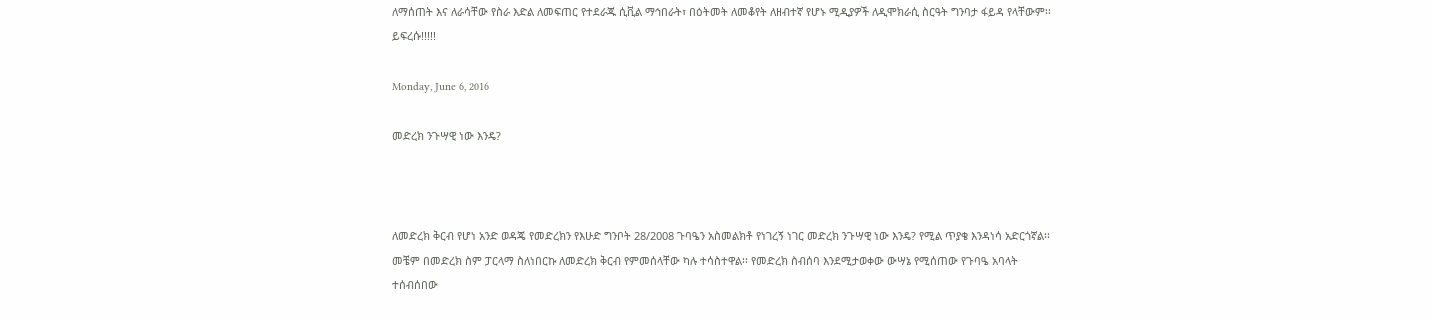ለማሰጠት እና ለራሳቸው የስራ እድል ለመፍጠር የተደራጁ ሲቪል ማኅበራት፣ በዕትመት ለመቆየት ለዘብተኛ የሆኑ ሚዲያዎች ለዲሞክራሲ ስርዓት ግንባታ ፋይዳ የላቸውም፡፡ ይፍረሱ!!!!!

Monday, June 6, 2016

መድረክ ንጉሣዊ ነው እንዴ?



ለመድረክ ቅርብ የሆነ አንድ ወዳጄ የመድረክን የእሁድ ግንቦት 28/2008 ጉባዔን አስመልክቶ የነገረኝ ነገር መድረክ ንጉሣዊ ነው እንዴ? የሚል ጥያቄ እንዳነሳ አድርጎኛል፡፡ መቼም በመድረክ ስም ፓርላማ ስለነበርኩ ለመድረክ ቅርብ የምመሰላቸው ካሉ ተሳስተዋል፡፡ የመድረክ ስብሰባ እንደሚታወቀው ውሣኔ የሚሰጠው የጉባዔ አባላት ተሰብሰበው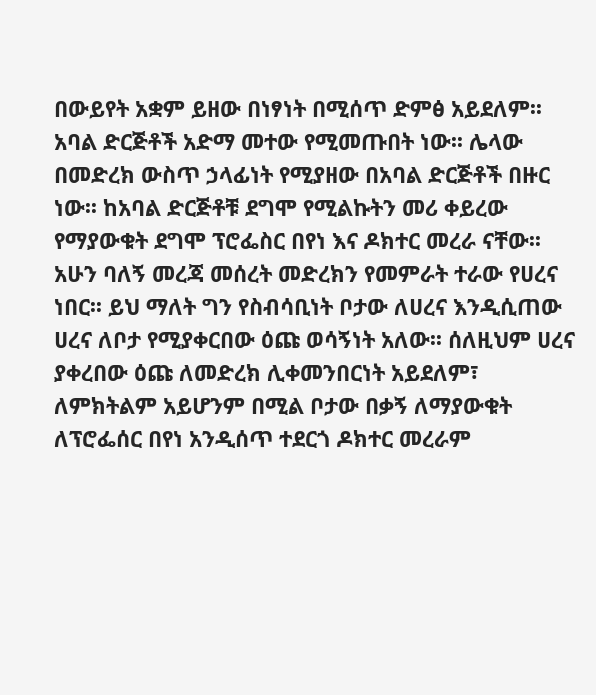በውይየት አቋም ይዘው በነፃነት በሚሰጥ ድምፅ አይደለም፡፡ አባል ድርጅቶች አድማ መተው የሚመጡበት ነው፡፡ ሌላው በመድረክ ውስጥ ኃላፊነት የሚያዘው በአባል ድርጅቶች በዙር ነው፡፡ ከአባል ድርጅቶቹ ደግሞ የሚልኩትን መሪ ቀይረው የማያውቁት ደግሞ ፕሮፌስር በየነ እና ዶክተር መረራ ናቸው፡፡ አሁን ባለኝ መረጃ መሰረት መድረክን የመምራት ተራው የሀረና ነበር፡፡ ይህ ማለት ግን የስብሳቢነት ቦታው ለሀረና እንዲሲጠው ሀረና ለቦታ የሚያቀርበው ዕጩ ወሳኝነት አለው፡፡ ሰለዚህም ሀረና ያቀረበው ዕጩ ለመድረክ ሊቀመንበርነት አይደለም፣ ለምክትልም አይሆንም በሚል ቦታው በቃኝ ለማያውቁት ለፕሮፌሰር በየነ አንዲሰጥ ተደርጎ ዶክተር መረራም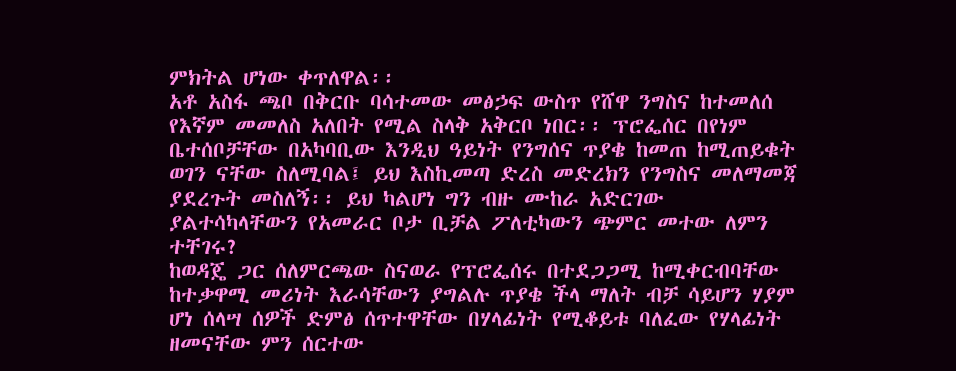ምክትል ሆነው ቀጥለዋል፡፡
አቶ አስፋ ጫቦ በቅርቡ ባሳተመው መፅኃፍ ውስጥ የሸዋ ንግስና ከተመለሰ የእኛም መመለስ አለበት የሚል ስላቅ አቅርቦ ነበር፡፡ ፕሮፌሰር በየነም ቤተሰቦቻቸው በአካባቢው እንዲህ ዓይነት የንግሰና ጥያቄ ከመጠ ከሚጠይቁት ወገን ናቸው ስለሚባል፤ ይህ እስኪመጣ ድረስ መድረክን የንግስና መለማመጃ ያደረጉት መስለኝ፡፡ ይህ ካልሆነ ግን ብዙ ሙከራ አድርገው ያልተሳካላቸውን የአመራር ቦታ ቢቻል ፖለቲካውን ጭምር መተው ለምን ተቸገሩ?
ከወዳጄ ጋር ሰለምርጫው ስናወራ የፕሮፌሰሩ በተደጋጋሚ ከሚቀርብባቸው ከተቃዋሚ መሪነት እራሳቸውን ያግልሉ ጥያቄ ችላ ማለት ብቻ ሳይሆን ሃያም ሆነ ሰላሣ ሰዎች ድምፅ ሰጥተዋቸው በሃላፊነት የሚቆይቱ ባለፈው የሃላፊነት ዘመናቸው ምን ሰርተው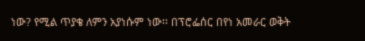ነው? የሚል ጥያቄ ለምን አያነሱም ነው፡፡ በፕሮፌሰር በየነ አመራር ወቅት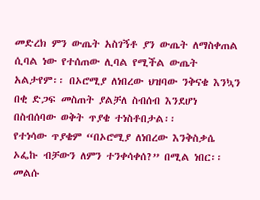መድረክ ምን ውጤት አስገኝቶ ያን ውጤት ለማስቀጠል ሲባል ነው የተሰጠው ሊባል የሚችል ውጤት አልታየም፡፡ በኦሮሚያ ለነበረው ህዝባው ንቅናቄ እንኳን በቂ ድጋፍ መስጠት ያልቻለ ስብሰብ እንደሆነ በስብሰባው ወቅት ጥያቄ ተነስቶበታል፡፡
የተነሳው ጥያቄም “በኦሮሚያ ለነበረው እንቅስቃሴ ኦፌኩ ብቻውን ለምን ተንቀሳቀሰ?” በሚል ነበር፡፡ መልሱ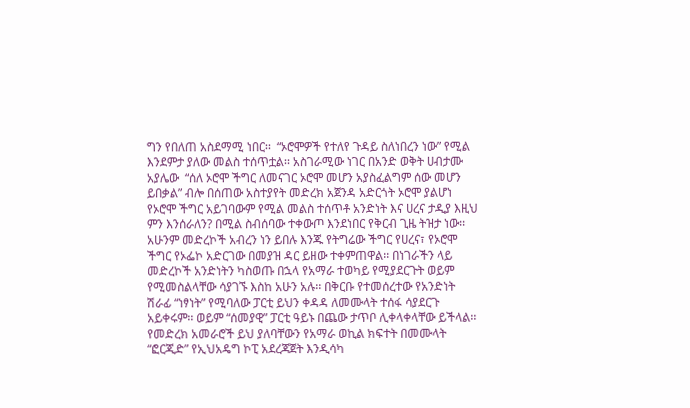ግን የበለጠ አስደማሚ ነበር፡፡  “ኦሮሞዎች የተለየ ጉዳይ ስለነበረን ነው” የሚል እንደምታ ያለው መልስ ተሰጥቷል፡፡ አስገራሚው ነገር በአንድ ወቅት ሀብታሙ አያሌው  “ሰለ ኦሮሞ ችግር ለመናገር ኦሮሞ መሆን አያስፈልግም ሰው መሆን ይበቃል” ብሎ በሰጠው አስተያየት መድረክ አጀንዳ አድርጎት ኦሮሞ ያልሆነ የኦሮሞ ችግር አይገባውም የሚል መልስ ተሰጥቶ አንድነት እና ሀረና ታዲያ እዚህ ምን እንሰራለን? በሚል ስብሰባው ተቀውጦ እንደነበር የቅርብ ጊዜ ትዝታ ነው፡፡ አሁንም መድረኮች አብረን ነን ይበሉ እንጁ የትግሬው ችግር የሀረና፣ የኦሮሞ ችግር የኦፌኮ አድርገው በመያዝ ዳር ይዘው ተቀምጠዋል፡፡ በነገራችን ላይ መድረኮች አንድነትን ካስወጡ በኋላ የአማራ ተወካይ የሚያደርጉት ወይም የሚመስልላቸው ሳያገኙ እስከ አሁን አሉ፡፡ በቅርቡ የተመሰረተው የአንድነት ሽራፊ “ነፃነት” የሚባለው ፓርቲ ይህን ቀዳዳ ለመሙላት ተሰፋ ሳያደርጉ አይቀሩም፡፡ ወይም “ሰመያዊ” ፓርቲ ዓይኑ በጨው ታጥቦ ሊቀላቀላቸው ይችላል፡፡ የመድረክ አመራሮች ይህ ያለባቸውን የአማራ ወኪል ክፍተት በመሙላት “ፎርጂድ” የኢህአዴግ ኮፒ አደረጃጀት እንዲሳካ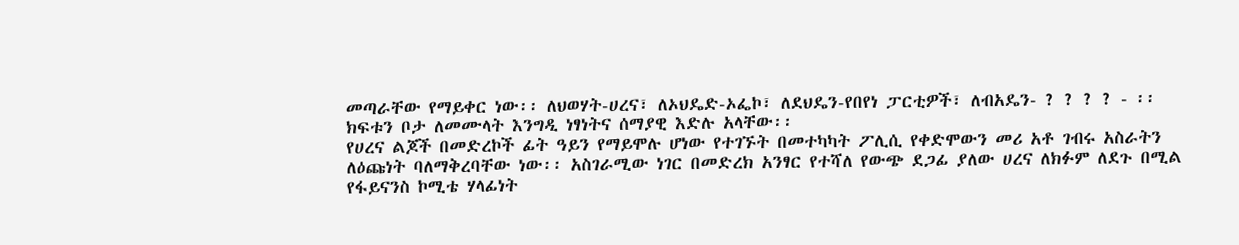መጣራቸው የማይቀር ነው፡፡ ለህወሃት-ሀረና፣ ለኦህዴድ-ኦፌኮ፣ ለደህዴን-የበየነ ፓርቲዎች፣ ለብአዴን- ? ? ? ? - ፡፡ ክፍቱን ቦታ ለመሙላት እንግዲ ነፃነትና ሰማያዊ እድሉ አላቸው፡፡
የሀረና ልጆች በመድረኮች ፊት ዓይን የማይሞሉ ሆነው የተገኙት በመተካካት ፖሊሲ የቀድሞውን መሪ አቶ ገብሩ አስራትን ለዕጩነት ባለማቅረባቸው ነው፡፡ አስገራሚው ነገር በመድረክ አንፃር የተሻለ የውጭ ደጋፊ ያለው ሀረና ለክፉም ለደጉ በሚል የፋይናንስ ኮሚቴ ሃላፊነት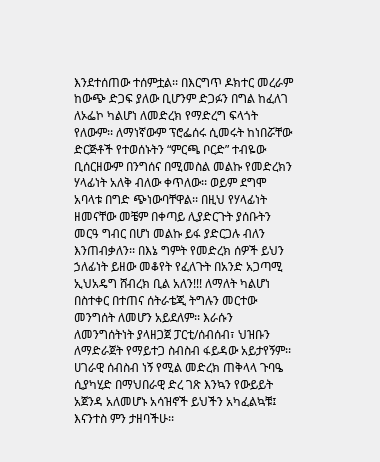እንደተሰጠው ተሰምቷል፡፡ በእርግጥ ዶክተር መረራም ከውጭ ድጋፍ ያለው ቢሆንም ድጋፉን በግል ከፈለገ ለኦፌኮ ካልሆነ ለመድረክ የማድረግ ፍላጎት የለውም፡፡ ለማነኛውም ፕሮፌሰሩ ሲመሩት ከነበሯቸው ድርጅቶች የተወሰኑትን “ምርጫ ቦርድ” ተብዬው ቢሰርዘውም በንግሰና በሚመስል መልኩ የመድረክን ሃላፊነት አለቅ ብለው ቀጥለው፡፡ ወይም ደግሞ አባላቱ በግድ ጭነውባቸዋል፡፡ በዚህ የሃላፊነት ዘመናቸው መቼም በቀጣይ ሊያድርጉት ያሰቡትን መርዓ ግብር በሆነ መልኩ ይፋ ያድርጋሉ ብለን እንጠብቃለን፡፡ በእኔ ግምት የመድረክ ሰዎች ይህን ኃለፊነት ይዘው መቆየት የፈለጉት በአንድ አጋጣሚ ኢህአዴግ ሸብረክ ቢል አለን!!! ለማለት ካልሆነ በስተቀር በተጠና ሰትራቴጂ ትግሉን መርተው መንግሰት ለመሆን አይደለም፡፡ እራሱን ለመንግሰትነት ያላዘጋጀ ፓርቲ/ሰብሰብ፣ ህዝቡን ለማድራጀት የማይተጋ ስብስብ ፋይዳው አይታየኝም፡፡
ሀገራዊ ሰብስብ ነኝ የሚል መድረክ ጠቅላላ ጉባዔ ሲያካሂድ በማህበራዊ ድረ ገጽ እንኳን የውይይት አጀንዳ አለመሆኑ አሳዝኖች ይህችን አካፈልኳቹ፤ እናንተስ ምን ታዘባችሁ፡፡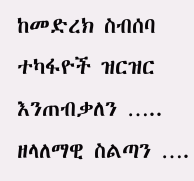ከመድረክ ስብሰባ ተካፋዮች ዝርዝር እንጠብቃለን ….. ዘላለማዊ ስልጣን ….